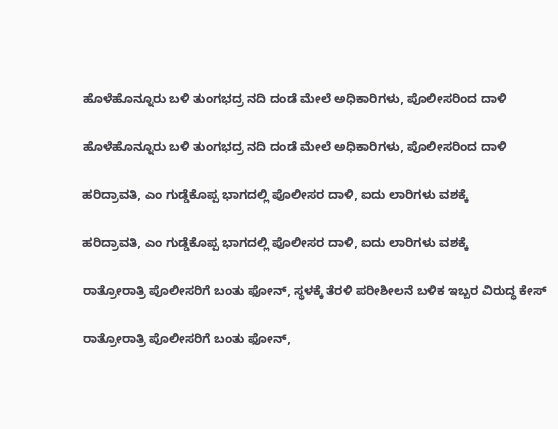ಹೊಳೆಹೊನ್ನೂರು ಬಳಿ ತುಂಗಭದ್ರ ನದಿ ದಂಡೆ ಮೇಲೆ ಅಧಿಕಾರಿಗಳು, ಪೊಲೀಸರಿಂದ ದಾಳಿ

ಹೊಳೆಹೊನ್ನೂರು ಬಳಿ ತುಂಗಭದ್ರ ನದಿ ದಂಡೆ ಮೇಲೆ ಅಧಿಕಾರಿಗಳು, ಪೊಲೀಸರಿಂದ ದಾಳಿ

ಹರಿದ್ರಾವತಿ, ಎಂ ಗುಡ್ಡೆಕೊಪ್ಪ ಭಾಗದಲ್ಲಿ ಪೊಲೀಸರ ದಾಳಿ, ಐದು ಲಾರಿಗಳು ವಶಕ್ಕೆ

ಹರಿದ್ರಾವತಿ, ಎಂ ಗುಡ್ಡೆಕೊಪ್ಪ ಭಾಗದಲ್ಲಿ ಪೊಲೀಸರ ದಾಳಿ, ಐದು ಲಾರಿಗಳು ವಶಕ್ಕೆ

ರಾತ್ರೋರಾತ್ರಿ ಪೊಲೀಸರಿಗೆ ಬಂತು ಫೋನ್‌, ಸ್ಥಳಕ್ಕೆ ತೆರಳಿ ಪರೀಶೀಲನೆ ಬಳಿಕ ಇಬ್ಬರ ವಿರು‍ದ್ಧ ಕೇಸ್‌

ರಾತ್ರೋರಾತ್ರಿ ಪೊಲೀಸರಿಗೆ ಬಂತು ಫೋನ್‌,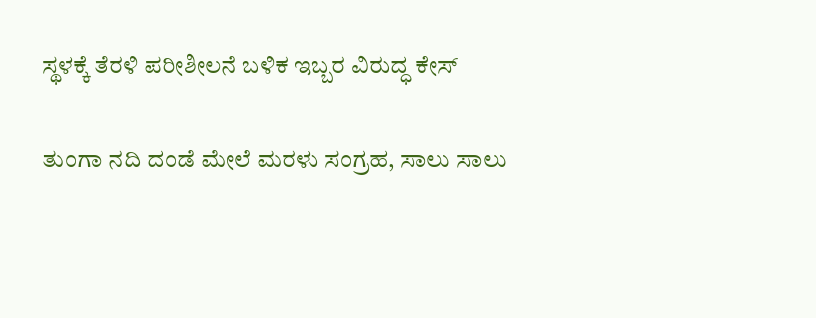ಸ್ಥಳಕ್ಕೆ ತೆರಳಿ ಪರೀಶೀಲನೆ ಬಳಿಕ ಇಬ್ಬರ ವಿರು‍ದ್ಧ ಕೇಸ್‌

ತುಂಗಾ ನದಿ ದಂಡೆ ಮೇಲೆ ಮರಳು ಸಂಗ್ರಹ, ಸಾಲು ಸಾಲು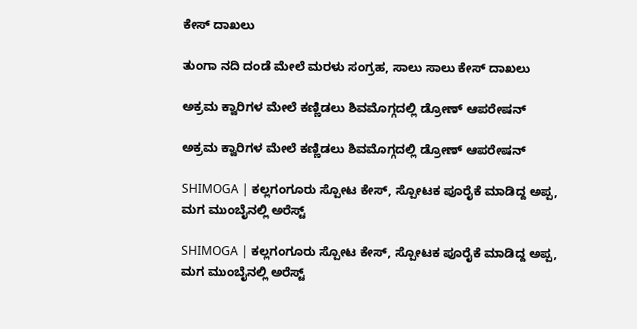ಕೇಸ್ ದಾಖಲು

ತುಂಗಾ ನದಿ ದಂಡೆ ಮೇಲೆ ಮರಳು ಸಂಗ್ರಹ, ಸಾಲು ಸಾಲು ಕೇಸ್ ದಾಖಲು

ಅಕ್ರಮ ಕ್ವಾರಿಗಳ ಮೇಲೆ ಕಣ್ಣಿಡಲು ಶಿವಮೊಗ್ಗದಲ್ಲಿ ಡ್ರೋಣ್ ಆಪರೇಷನ್

ಅಕ್ರಮ ಕ್ವಾರಿಗಳ ಮೇಲೆ ಕಣ್ಣಿಡಲು ಶಿವಮೊಗ್ಗದಲ್ಲಿ ಡ್ರೋಣ್ ಆಪರೇಷನ್

SHIMOGA | ಕಲ್ಲಗಂಗೂರು ಸ್ಪೋಟ ಕೇಸ್, ಸ್ಪೋಟಕ ಪೂರೈಕೆ ಮಾಡಿದ್ದ ಅಪ್ಪ, ಮಗ ಮುಂಬೈನಲ್ಲಿ ಅರೆಸ್ಟ್

SHIMOGA | ಕಲ್ಲಗಂಗೂರು ಸ್ಪೋಟ ಕೇಸ್, ಸ್ಪೋಟಕ ಪೂರೈಕೆ ಮಾಡಿದ್ದ ಅಪ್ಪ, ಮಗ ಮುಂಬೈನಲ್ಲಿ ಅರೆಸ್ಟ್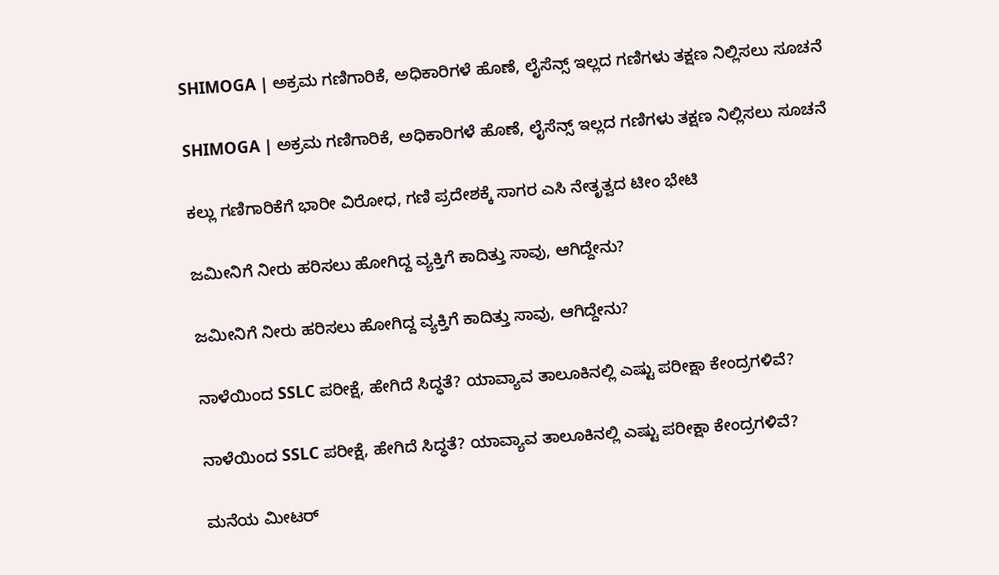SHIMOGA | ಅಕ್ರಮ ಗಣಿಗಾರಿಕೆ, ಅಧಿಕಾರಿಗಳೆ ಹೊಣೆ, ಲೈಸೆನ್ಸ್ ಇಲ್ಲದ ಗಣಿಗಳು ತಕ್ಷಣ ನಿಲ್ಲಿಸಲು ಸೂಚನೆ

SHIMOGA | ಅಕ್ರಮ ಗಣಿಗಾರಿಕೆ, ಅಧಿಕಾರಿಗಳೆ ಹೊಣೆ, ಲೈಸೆನ್ಸ್ ಇಲ್ಲದ ಗಣಿಗಳು ತಕ್ಷಣ ನಿಲ್ಲಿಸಲು ಸೂಚನೆ

ಕಲ್ಲು ಗಣಿಗಾರಿಕೆಗೆ ಭಾರೀ ವಿರೋಧ, ಗಣಿ ಪ್ರದೇಶಕ್ಕೆ ಸಾಗರ ಎಸಿ ನೇತೃತ್ವದ ಟೀಂ ಭೇಟಿ

ಜಮೀನಿಗೆ ನೀರು ಹರಿಸಲು ಹೋಗಿದ್ದ ವ್ಯಕ್ತಿಗೆ ಕಾದಿತ್ತು ಸಾವು, ಆಗಿದ್ದೇನು?

ಜಮೀನಿಗೆ ನೀರು ಹರಿಸಲು ಹೋಗಿದ್ದ ವ್ಯಕ್ತಿಗೆ ಕಾದಿತ್ತು ಸಾವು, ಆಗಿದ್ದೇನು?

ನಾಳೆಯಿಂದ SSLC ಪರೀಕ್ಷೆ, ಹೇಗಿದೆ ಸಿದ್ಧತೆ? ಯಾವ್ಯಾವ ತಾಲೂಕಿನಲ್ಲಿ ಎಷ್ಟು ಪರೀಕ್ಷಾ ಕೇಂದ್ರಗಳಿವೆ?

ನಾಳೆಯಿಂದ SSLC ಪರೀಕ್ಷೆ, ಹೇಗಿದೆ ಸಿದ್ಧತೆ? ಯಾವ್ಯಾವ ತಾಲೂಕಿನಲ್ಲಿ ಎಷ್ಟು ಪರೀಕ್ಷಾ ಕೇಂದ್ರಗಳಿವೆ?

ಮನೆಯ ಮೀಟರ್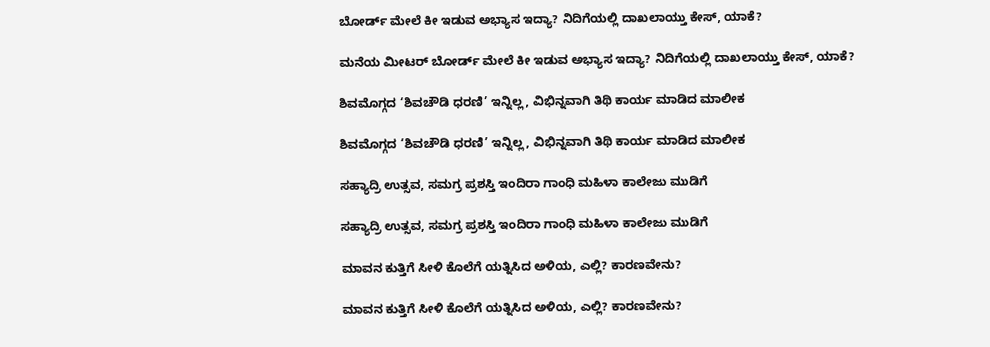ಬೋರ್ಡ್ ಮೇಲೆ ಕೀ ಇಡುವ ಅಭ್ಯಾಸ ಇದ್ಯಾ? ನಿದಿಗೆಯಲ್ಲಿ ದಾಖಲಾಯ್ತು ಕೇಸ್‌, ಯಾಕೆ?

ಮನೆಯ ಮೀಟರ್ ಬೋರ್ಡ್ ಮೇಲೆ ಕೀ ಇಡುವ ಅಭ್ಯಾಸ ಇದ್ಯಾ? ನಿದಿಗೆಯಲ್ಲಿ ದಾಖಲಾಯ್ತು ಕೇಸ್‌, ಯಾಕೆ?

ಶಿವಮೊಗ್ಗದ ‘ಶಿವಚೌಡಿ ಧರಣಿ’ ಇನ್ನಿಲ್ಲ, ವಿಭಿನ್ನವಾಗಿ ತಿಥಿ ಕಾರ್ಯ ಮಾಡಿದ ಮಾಲೀಕ

ಶಿವಮೊಗ್ಗದ ‘ಶಿವಚೌಡಿ ಧರಣಿ’ ಇನ್ನಿಲ್ಲ, ವಿಭಿನ್ನವಾಗಿ ತಿಥಿ ಕಾರ್ಯ ಮಾಡಿದ ಮಾಲೀಕ

ಸಹ್ಯಾದ್ರಿ ಉತ್ಸವ, ಸಮಗ್ರ ಪ್ರಶಸ್ತಿ ಇಂದಿರಾ ಗಾಂಧಿ ಮಹಿಳಾ ಕಾಲೇಜು ಮುಡಿಗೆ

ಸಹ್ಯಾದ್ರಿ ಉತ್ಸವ, ಸಮಗ್ರ ಪ್ರಶಸ್ತಿ ಇಂದಿರಾ ಗಾಂಧಿ ಮಹಿಳಾ ಕಾಲೇಜು ಮುಡಿಗೆ

ಮಾವನ ಕುತ್ತಿಗೆ ಸೀಳಿ ಕೊಲೆಗೆ ಯತ್ನಿಸಿದ ಅಳಿಯ, ಎಲ್ಲಿ? ಕಾರಣವೇನು?

ಮಾವನ ಕುತ್ತಿಗೆ ಸೀಳಿ ಕೊಲೆಗೆ ಯತ್ನಿಸಿದ ಅಳಿಯ, ಎಲ್ಲಿ? ಕಾರಣವೇನು?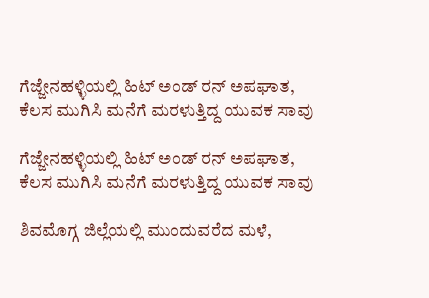ಗೆಜ್ಜೇನಹಳ್ಳಿಯಲ್ಲಿ ಹಿಟ್ ಅಂಡ್ ರನ್ ಅಪಘಾತ, ಕೆಲಸ ಮುಗಿಸಿ ಮನೆಗೆ ಮರಳುತ್ತಿದ್ದ ಯುವಕ ಸಾವು

ಗೆಜ್ಜೇನಹಳ್ಳಿಯಲ್ಲಿ ಹಿಟ್ ಅಂಡ್ ರನ್ ಅಪಘಾತ, ಕೆಲಸ ಮುಗಿಸಿ ಮನೆಗೆ ಮರಳುತ್ತಿದ್ದ ಯುವಕ ಸಾವು

ಶಿವಮೊಗ್ಗ ಜಿಲ್ಲೆಯಲ್ಲಿ ಮುಂದುವರೆದ ಮಳೆ,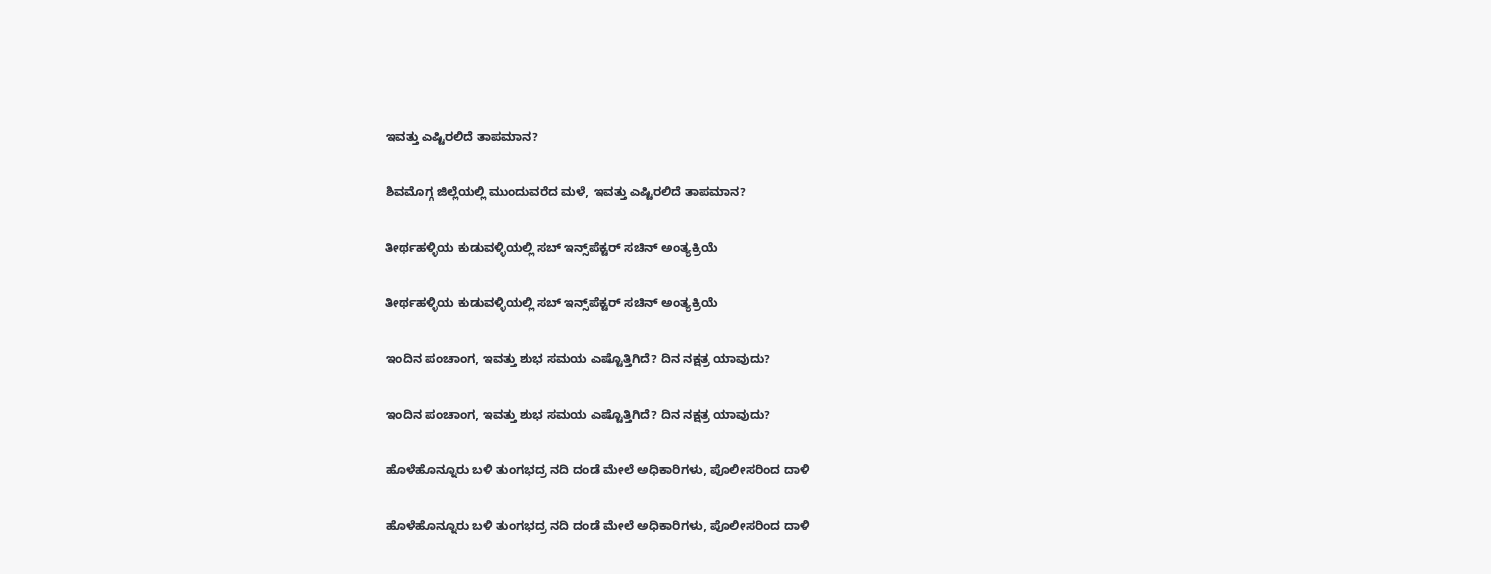ಇವತ್ತು ಎಷ್ಟಿರಲಿದೆ ತಾಪಮಾನ?

ಶಿವಮೊಗ್ಗ ಜಿಲ್ಲೆಯಲ್ಲಿ ಮುಂದುವರೆದ ಮಳೆ, ಇವತ್ತು ಎಷ್ಟಿರಲಿದೆ ತಾಪಮಾನ?

ತೀರ್ಥಹಳ್ಳಿಯ ಕುಡುವಳ್ಳಿಯಲ್ಲಿ ಸಬ್‌ ಇನ್ಸ್‌ಪೆಕ್ಟರ್‌ ಸಚಿನ್‌ ಅಂತ್ಯಕ್ರಿಯೆ

ತೀರ್ಥಹಳ್ಳಿಯ ಕುಡುವಳ್ಳಿಯಲ್ಲಿ ಸಬ್‌ ಇನ್ಸ್‌ಪೆಕ್ಟರ್‌ ಸಚಿನ್‌ ಅಂತ್ಯಕ್ರಿಯೆ

ಇಂದಿನ ಪಂಚಾಂಗ, ಇವತ್ತು ಶುಭ ಸಮಯ ಎಷ್ಟೊತ್ತಿಗಿದೆ? ದಿನ ನಕ್ಷತ್ರ ಯಾವುದು?

ಇಂದಿನ ಪಂಚಾಂಗ, ಇವತ್ತು ಶುಭ ಸಮಯ ಎಷ್ಟೊತ್ತಿಗಿದೆ? ದಿನ ನಕ್ಷತ್ರ ಯಾವುದು?

ಹೊಳೆಹೊನ್ನೂರು ಬಳಿ ತುಂಗಭದ್ರ ನದಿ ದಂಡೆ ಮೇಲೆ ಅಧಿಕಾರಿಗಳು, ಪೊಲೀಸರಿಂದ ದಾಳಿ

ಹೊಳೆಹೊನ್ನೂರು ಬಳಿ ತುಂಗಭದ್ರ ನದಿ ದಂಡೆ ಮೇಲೆ ಅಧಿಕಾರಿಗಳು, ಪೊಲೀಸರಿಂದ ದಾಳಿ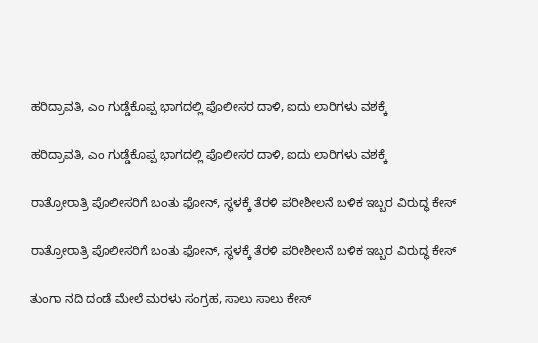ಹರಿದ್ರಾವತಿ, ಎಂ ಗುಡ್ಡೆಕೊಪ್ಪ ಭಾಗದಲ್ಲಿ ಪೊಲೀಸರ ದಾಳಿ, ಐದು ಲಾರಿಗಳು ವಶಕ್ಕೆ

ಹರಿದ್ರಾವತಿ, ಎಂ ಗುಡ್ಡೆಕೊಪ್ಪ ಭಾಗದಲ್ಲಿ ಪೊಲೀಸರ ದಾಳಿ, ಐದು ಲಾರಿಗಳು ವಶಕ್ಕೆ

ರಾತ್ರೋರಾತ್ರಿ ಪೊಲೀಸರಿಗೆ ಬಂತು ಫೋನ್‌, ಸ್ಥಳಕ್ಕೆ ತೆರಳಿ ಪರೀಶೀಲನೆ ಬಳಿಕ ಇಬ್ಬರ ವಿರು‍ದ್ಧ ಕೇಸ್‌

ರಾತ್ರೋರಾತ್ರಿ ಪೊಲೀಸರಿಗೆ ಬಂತು ಫೋನ್‌, ಸ್ಥಳಕ್ಕೆ ತೆರಳಿ ಪರೀಶೀಲನೆ ಬಳಿಕ ಇಬ್ಬರ ವಿರು‍ದ್ಧ ಕೇಸ್‌

ತುಂಗಾ ನದಿ ದಂಡೆ ಮೇಲೆ ಮರಳು ಸಂಗ್ರಹ, ಸಾಲು ಸಾಲು ಕೇಸ್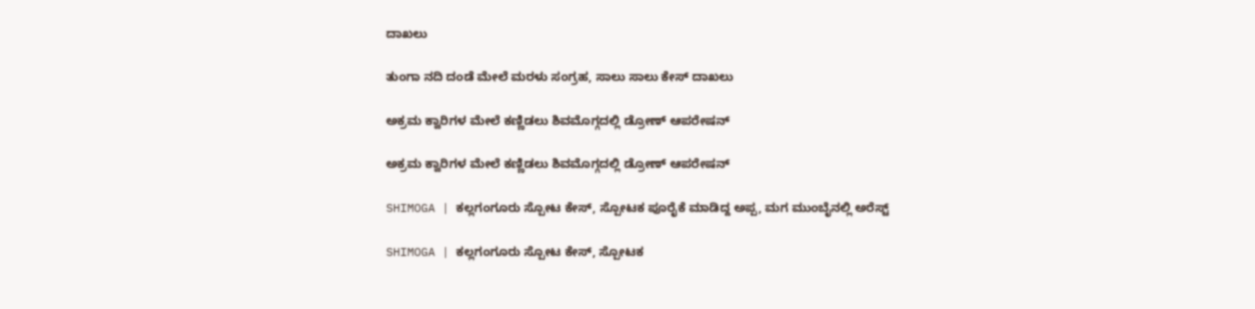ದಾಖಲು

ತುಂಗಾ ನದಿ ದಂಡೆ ಮೇಲೆ ಮರಳು ಸಂಗ್ರಹ, ಸಾಲು ಸಾಲು ಕೇಸ್ ದಾಖಲು

ಅಕ್ರಮ ಕ್ವಾರಿಗಳ ಮೇಲೆ ಕಣ್ಣಿಡಲು ಶಿವಮೊಗ್ಗದಲ್ಲಿ ಡ್ರೋಣ್ ಆಪರೇಷನ್

ಅಕ್ರಮ ಕ್ವಾರಿಗಳ ಮೇಲೆ ಕಣ್ಣಿಡಲು ಶಿವಮೊಗ್ಗದಲ್ಲಿ ಡ್ರೋಣ್ ಆಪರೇಷನ್

SHIMOGA | ಕಲ್ಲಗಂಗೂರು ಸ್ಪೋಟ ಕೇಸ್, ಸ್ಪೋಟಕ ಪೂರೈಕೆ ಮಾಡಿದ್ದ ಅಪ್ಪ, ಮಗ ಮುಂಬೈನಲ್ಲಿ ಅರೆಸ್ಟ್

SHIMOGA | ಕಲ್ಲಗಂಗೂರು ಸ್ಪೋಟ ಕೇಸ್, ಸ್ಪೋಟಕ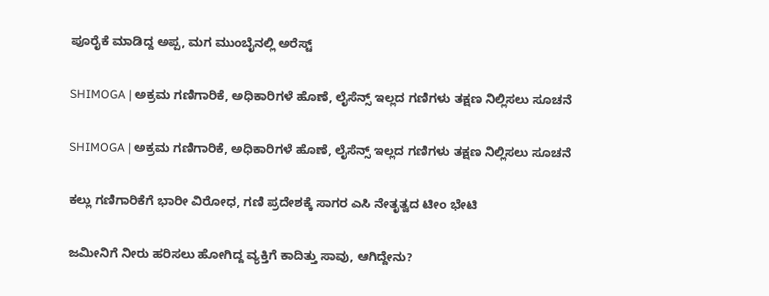ಪೂರೈಕೆ ಮಾಡಿದ್ದ ಅಪ್ಪ, ಮಗ ಮುಂಬೈನಲ್ಲಿ ಅರೆಸ್ಟ್

SHIMOGA | ಅಕ್ರಮ ಗಣಿಗಾರಿಕೆ, ಅಧಿಕಾರಿಗಳೆ ಹೊಣೆ, ಲೈಸೆನ್ಸ್ ಇಲ್ಲದ ಗಣಿಗಳು ತಕ್ಷಣ ನಿಲ್ಲಿಸಲು ಸೂಚನೆ

SHIMOGA | ಅಕ್ರಮ ಗಣಿಗಾರಿಕೆ, ಅಧಿಕಾರಿಗಳೆ ಹೊಣೆ, ಲೈಸೆನ್ಸ್ ಇಲ್ಲದ ಗಣಿಗಳು ತಕ್ಷಣ ನಿಲ್ಲಿಸಲು ಸೂಚನೆ

ಕಲ್ಲು ಗಣಿಗಾರಿಕೆಗೆ ಭಾರೀ ವಿರೋಧ, ಗಣಿ ಪ್ರದೇಶಕ್ಕೆ ಸಾಗರ ಎಸಿ ನೇತೃತ್ವದ ಟೀಂ ಭೇಟಿ

ಜಮೀನಿಗೆ ನೀರು ಹರಿಸಲು ಹೋಗಿದ್ದ ವ್ಯಕ್ತಿಗೆ ಕಾದಿತ್ತು ಸಾವು, ಆಗಿದ್ದೇನು?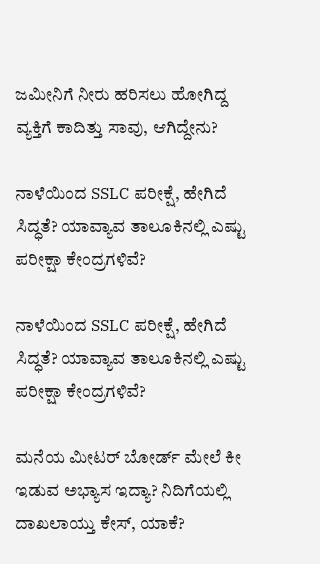ಜಮೀನಿಗೆ ನೀರು ಹರಿಸಲು ಹೋಗಿದ್ದ ವ್ಯಕ್ತಿಗೆ ಕಾದಿತ್ತು ಸಾವು, ಆಗಿದ್ದೇನು?

ನಾಳೆಯಿಂದ SSLC ಪರೀಕ್ಷೆ, ಹೇಗಿದೆ ಸಿದ್ಧತೆ? ಯಾವ್ಯಾವ ತಾಲೂಕಿನಲ್ಲಿ ಎಷ್ಟು ಪರೀಕ್ಷಾ ಕೇಂದ್ರಗಳಿವೆ?

ನಾಳೆಯಿಂದ SSLC ಪರೀಕ್ಷೆ, ಹೇಗಿದೆ ಸಿದ್ಧತೆ? ಯಾವ್ಯಾವ ತಾಲೂಕಿನಲ್ಲಿ ಎಷ್ಟು ಪರೀಕ್ಷಾ ಕೇಂದ್ರಗಳಿವೆ?

ಮನೆಯ ಮೀಟರ್ ಬೋರ್ಡ್ ಮೇಲೆ ಕೀ ಇಡುವ ಅಭ್ಯಾಸ ಇದ್ಯಾ? ನಿದಿಗೆಯಲ್ಲಿ ದಾಖಲಾಯ್ತು ಕೇಸ್‌, ಯಾಕೆ?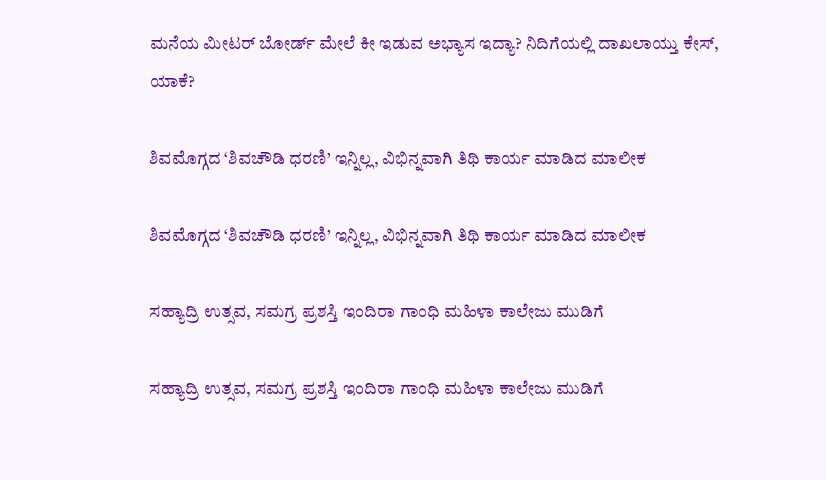ಮನೆಯ ಮೀಟರ್ ಬೋರ್ಡ್ ಮೇಲೆ ಕೀ ಇಡುವ ಅಭ್ಯಾಸ ಇದ್ಯಾ? ನಿದಿಗೆಯಲ್ಲಿ ದಾಖಲಾಯ್ತು ಕೇಸ್‌, ಯಾಕೆ?

ಶಿವಮೊಗ್ಗದ ‘ಶಿವಚೌಡಿ ಧರಣಿ’ ಇನ್ನಿಲ್ಲ, ವಿಭಿನ್ನವಾಗಿ ತಿಥಿ ಕಾರ್ಯ ಮಾಡಿದ ಮಾಲೀಕ

ಶಿವಮೊಗ್ಗದ ‘ಶಿವಚೌಡಿ ಧರಣಿ’ ಇನ್ನಿಲ್ಲ, ವಿಭಿನ್ನವಾಗಿ ತಿಥಿ ಕಾರ್ಯ ಮಾಡಿದ ಮಾಲೀಕ

ಸಹ್ಯಾದ್ರಿ ಉತ್ಸವ, ಸಮಗ್ರ ಪ್ರಶಸ್ತಿ ಇಂದಿರಾ ಗಾಂಧಿ ಮಹಿಳಾ ಕಾಲೇಜು ಮುಡಿಗೆ

ಸಹ್ಯಾದ್ರಿ ಉತ್ಸವ, ಸಮಗ್ರ ಪ್ರಶಸ್ತಿ ಇಂದಿರಾ ಗಾಂಧಿ ಮಹಿಳಾ ಕಾಲೇಜು ಮುಡಿಗೆ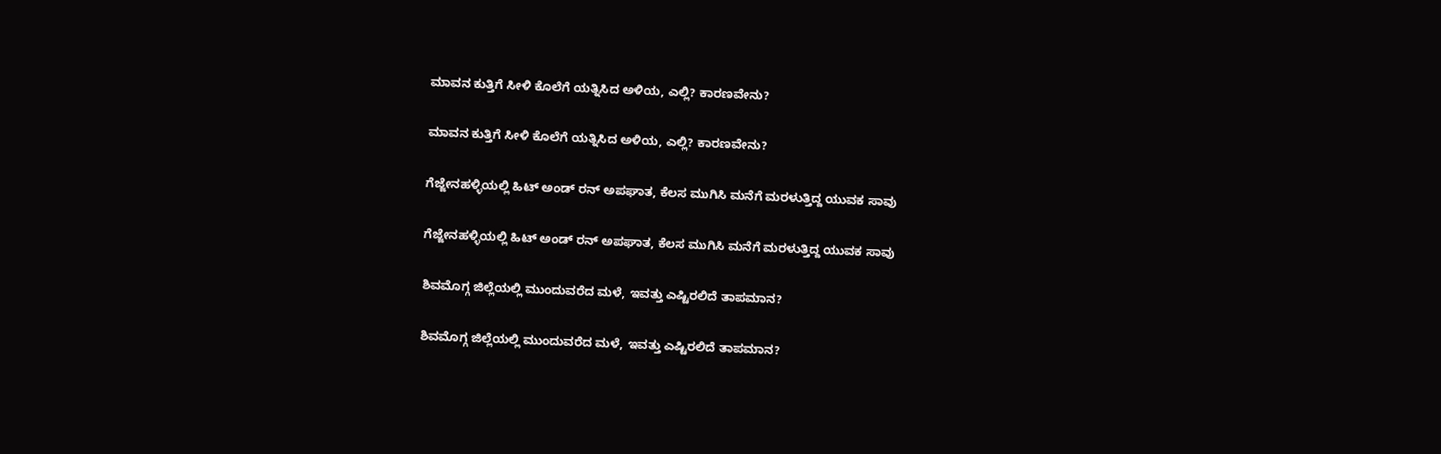ಮಾವನ ಕುತ್ತಿಗೆ ಸೀಳಿ ಕೊಲೆಗೆ ಯತ್ನಿಸಿದ ಅಳಿಯ, ಎಲ್ಲಿ? ಕಾರಣವೇನು?

ಮಾವನ ಕುತ್ತಿಗೆ ಸೀಳಿ ಕೊಲೆಗೆ ಯತ್ನಿಸಿದ ಅಳಿಯ, ಎಲ್ಲಿ? ಕಾರಣವೇನು?

ಗೆಜ್ಜೇನಹಳ್ಳಿಯಲ್ಲಿ ಹಿಟ್ ಅಂಡ್ ರನ್ ಅಪಘಾತ, ಕೆಲಸ ಮುಗಿಸಿ ಮನೆಗೆ ಮರಳುತ್ತಿದ್ದ ಯುವಕ ಸಾವು

ಗೆಜ್ಜೇನಹಳ್ಳಿಯಲ್ಲಿ ಹಿಟ್ ಅಂಡ್ ರನ್ ಅಪಘಾತ, ಕೆಲಸ ಮುಗಿಸಿ ಮನೆಗೆ ಮರಳುತ್ತಿದ್ದ ಯುವಕ ಸಾವು

ಶಿವಮೊಗ್ಗ ಜಿಲ್ಲೆಯಲ್ಲಿ ಮುಂದುವರೆದ ಮಳೆ, ಇವತ್ತು ಎಷ್ಟಿರಲಿದೆ ತಾಪಮಾನ?

ಶಿವಮೊಗ್ಗ ಜಿಲ್ಲೆಯಲ್ಲಿ ಮುಂದುವರೆದ ಮಳೆ, ಇವತ್ತು ಎಷ್ಟಿರಲಿದೆ ತಾಪಮಾನ?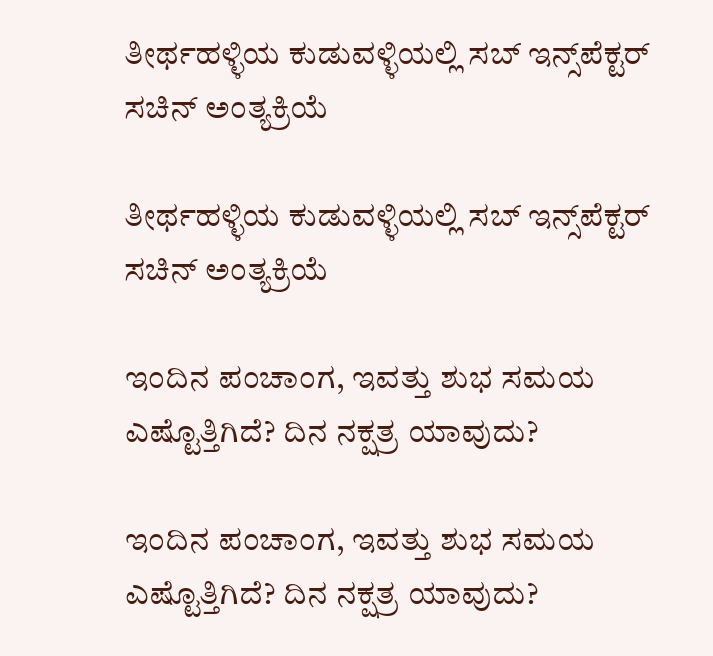ತೀರ್ಥಹಳ್ಳಿಯ ಕುಡುವಳ್ಳಿಯಲ್ಲಿ ಸಬ್‌ ಇನ್ಸ್‌ಪೆಕ್ಟರ್‌ ಸಚಿನ್‌ ಅಂತ್ಯಕ್ರಿಯೆ

ತೀರ್ಥಹಳ್ಳಿಯ ಕುಡುವಳ್ಳಿಯಲ್ಲಿ ಸಬ್‌ ಇನ್ಸ್‌ಪೆಕ್ಟರ್‌ ಸಚಿನ್‌ ಅಂತ್ಯಕ್ರಿಯೆ

ಇಂದಿನ ಪಂಚಾಂಗ, ಇವತ್ತು ಶುಭ ಸಮಯ ಎಷ್ಟೊತ್ತಿಗಿದೆ? ದಿನ ನಕ್ಷತ್ರ ಯಾವುದು?

ಇಂದಿನ ಪಂಚಾಂಗ, ಇವತ್ತು ಶುಭ ಸಮಯ ಎಷ್ಟೊತ್ತಿಗಿದೆ? ದಿನ ನಕ್ಷತ್ರ ಯಾವುದು?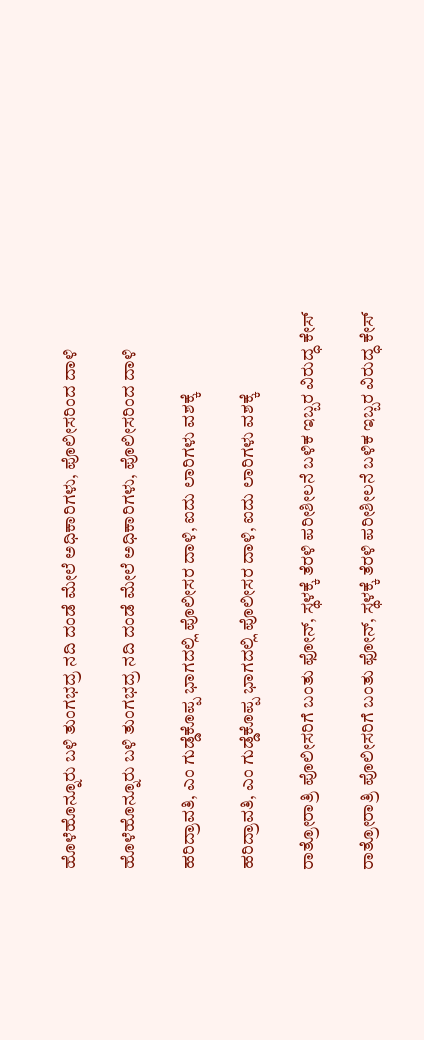ಹೊಳೆಹೊನ್ನೂರು ಬಳಿ ತುಂಗಭದ್ರ ನದಿ ದಂಡೆ ಮೇಲೆ ಅಧಿಕಾರಿಗಳು, ಪೊಲೀಸರಿಂದ ದಾಳಿ

ಹೊಳೆಹೊನ್ನೂರು ಬಳಿ ತುಂಗಭದ್ರ ನದಿ ದಂಡೆ ಮೇಲೆ ಅಧಿಕಾರಿಗಳು, ಪೊಲೀಸರಿಂದ ದಾಳಿ

ಹರಿದ್ರಾವತಿ, ಎಂ ಗುಡ್ಡೆಕೊಪ್ಪ ಭಾಗದಲ್ಲಿ ಪೊಲೀಸರ ದಾಳಿ, ಐದು ಲಾರಿಗಳು ವಶಕ್ಕೆ

ಹರಿದ್ರಾವತಿ, ಎಂ ಗುಡ್ಡೆಕೊಪ್ಪ ಭಾಗದಲ್ಲಿ ಪೊಲೀಸರ ದಾಳಿ, ಐದು ಲಾರಿಗಳು ವಶಕ್ಕೆ

ರಾತ್ರೋರಾತ್ರಿ ಪೊಲೀಸರಿಗೆ ಬಂತು ಫೋನ್‌, ಸ್ಥಳಕ್ಕೆ ತೆರಳಿ ಪರೀಶೀಲನೆ ಬಳಿಕ ಇಬ್ಬರ ವಿರು‍ದ್ಧ ಕೇಸ್‌

ರಾತ್ರೋರಾತ್ರಿ ಪೊಲೀಸರಿಗೆ ಬಂತು ಫೋನ್‌, ಸ್ಥಳಕ್ಕೆ ತೆರಳಿ ಪರೀಶೀಲನೆ ಬಳಿಕ ಇಬ್ಬರ ವಿರು‍ದ್ಧ ಕೇಸ್‌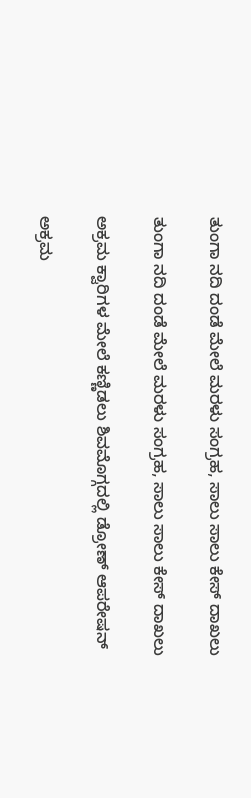ತುಂಗಾ ನದಿ ದಂಡೆ ಮೇಲೆ ಮರಳು ಸಂಗ್ರಹ, ಸಾಲು ಸಾಲು ಕೇಸ್ ದಾಖಲು

ತುಂಗಾ ನದಿ ದಂಡೆ ಮೇಲೆ ಮರಳು ಸಂಗ್ರಹ, ಸಾಲು ಸಾಲು ಕೇಸ್ ದಾಖಲು

ಅಕ್ರಮ ಕ್ವಾರಿಗಳ ಮೇಲೆ ಕಣ್ಣಿಡಲು ಶಿವಮೊಗ್ಗದಲ್ಲಿ ಡ್ರೋಣ್ ಆಪರೇಷನ್

ಅಕ್ರಮ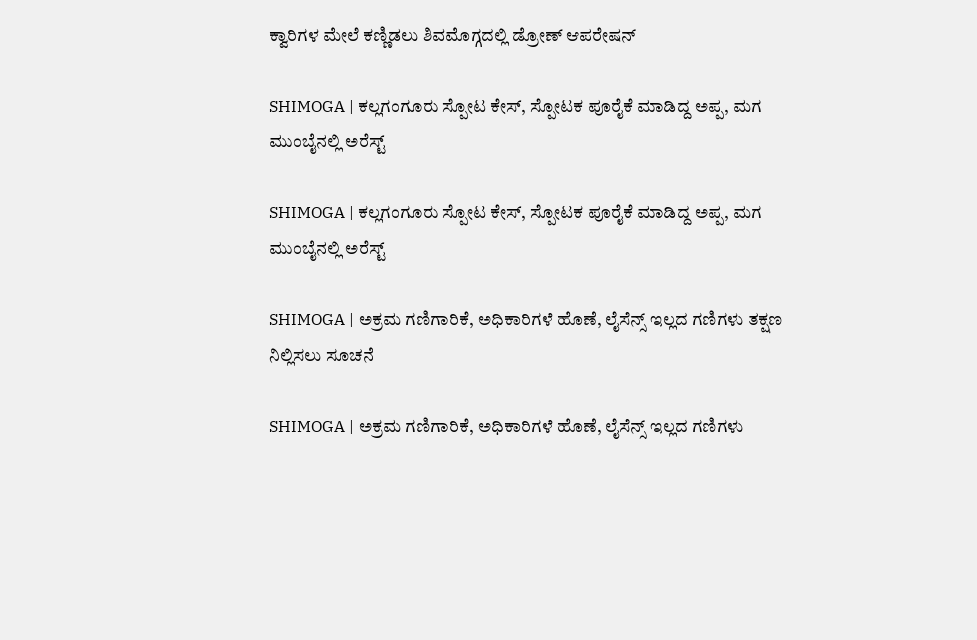ಕ್ವಾರಿಗಳ ಮೇಲೆ ಕಣ್ಣಿಡಲು ಶಿವಮೊಗ್ಗದಲ್ಲಿ ಡ್ರೋಣ್ ಆಪರೇಷನ್

SHIMOGA | ಕಲ್ಲಗಂಗೂರು ಸ್ಪೋಟ ಕೇಸ್, ಸ್ಪೋಟಕ ಪೂರೈಕೆ ಮಾಡಿದ್ದ ಅಪ್ಪ, ಮಗ ಮುಂಬೈನಲ್ಲಿ ಅರೆಸ್ಟ್

SHIMOGA | ಕಲ್ಲಗಂಗೂರು ಸ್ಪೋಟ ಕೇಸ್, ಸ್ಪೋಟಕ ಪೂರೈಕೆ ಮಾಡಿದ್ದ ಅಪ್ಪ, ಮಗ ಮುಂಬೈನಲ್ಲಿ ಅರೆಸ್ಟ್

SHIMOGA | ಅಕ್ರಮ ಗಣಿಗಾರಿಕೆ, ಅಧಿಕಾರಿಗಳೆ ಹೊಣೆ, ಲೈಸೆನ್ಸ್ ಇಲ್ಲದ ಗಣಿಗಳು ತಕ್ಷಣ ನಿಲ್ಲಿಸಲು ಸೂಚನೆ

SHIMOGA | ಅಕ್ರಮ ಗಣಿಗಾರಿಕೆ, ಅಧಿಕಾರಿಗಳೆ ಹೊಣೆ, ಲೈಸೆನ್ಸ್ ಇಲ್ಲದ ಗಣಿಗಳು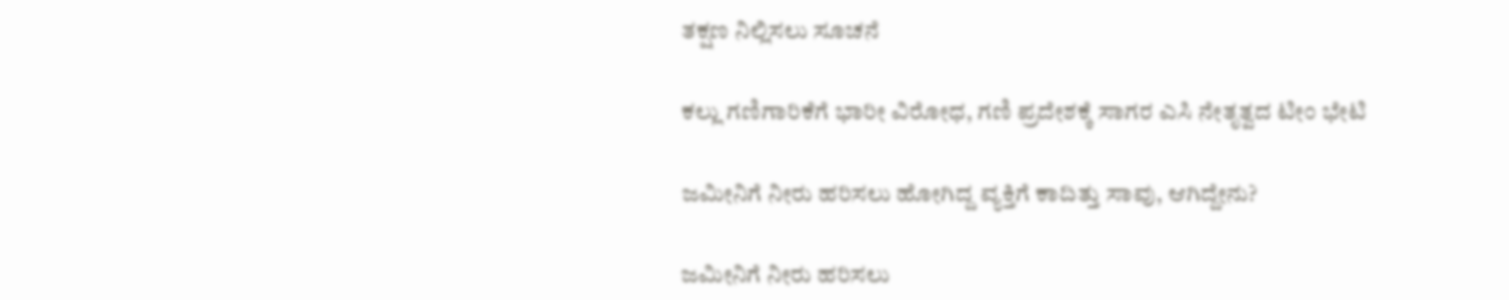ತಕ್ಷಣ ನಿಲ್ಲಿಸಲು ಸೂಚನೆ

ಕಲ್ಲು ಗಣಿಗಾರಿಕೆಗೆ ಭಾರೀ ವಿರೋಧ, ಗಣಿ ಪ್ರದೇಶಕ್ಕೆ ಸಾಗರ ಎಸಿ ನೇತೃತ್ವದ ಟೀಂ ಭೇಟಿ

ಜಮೀನಿಗೆ ನೀರು ಹರಿಸಲು ಹೋಗಿದ್ದ ವ್ಯಕ್ತಿಗೆ ಕಾದಿತ್ತು ಸಾವು, ಆಗಿದ್ದೇನು?

ಜಮೀನಿಗೆ ನೀರು ಹರಿಸಲು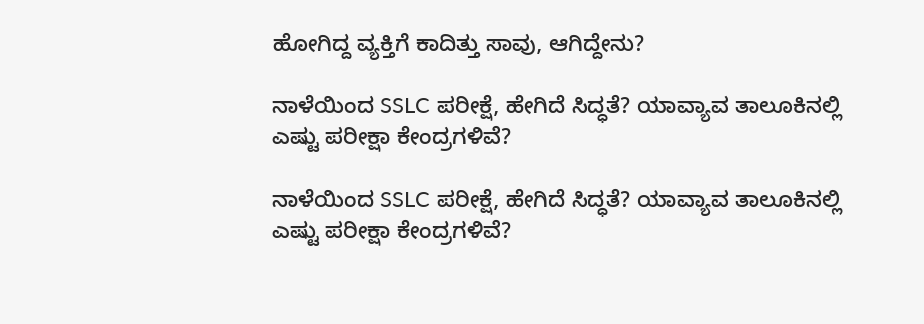ಹೋಗಿದ್ದ ವ್ಯಕ್ತಿಗೆ ಕಾದಿತ್ತು ಸಾವು, ಆಗಿದ್ದೇನು?

ನಾಳೆಯಿಂದ SSLC ಪರೀಕ್ಷೆ, ಹೇಗಿದೆ ಸಿದ್ಧತೆ? ಯಾವ್ಯಾವ ತಾಲೂಕಿನಲ್ಲಿ ಎಷ್ಟು ಪರೀಕ್ಷಾ ಕೇಂದ್ರಗಳಿವೆ?

ನಾಳೆಯಿಂದ SSLC ಪರೀಕ್ಷೆ, ಹೇಗಿದೆ ಸಿದ್ಧತೆ? ಯಾವ್ಯಾವ ತಾಲೂಕಿನಲ್ಲಿ ಎಷ್ಟು ಪರೀಕ್ಷಾ ಕೇಂದ್ರಗಳಿವೆ?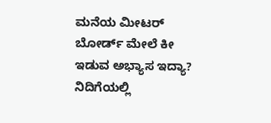ಮನೆಯ ಮೀಟರ್ ಬೋರ್ಡ್ ಮೇಲೆ ಕೀ ಇಡುವ ಅಭ್ಯಾಸ ಇದ್ಯಾ? ನಿದಿಗೆಯಲ್ಲಿ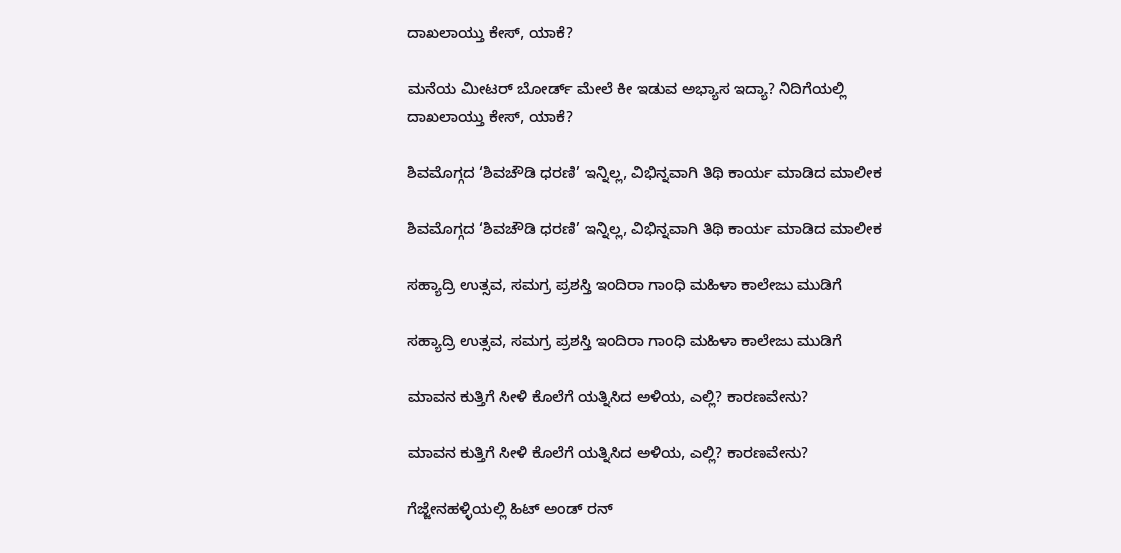ದಾಖಲಾಯ್ತು ಕೇಸ್‌, ಯಾಕೆ?

ಮನೆಯ ಮೀಟರ್ ಬೋರ್ಡ್ ಮೇಲೆ ಕೀ ಇಡುವ ಅಭ್ಯಾಸ ಇದ್ಯಾ? ನಿದಿಗೆಯಲ್ಲಿ ದಾಖಲಾಯ್ತು ಕೇಸ್‌, ಯಾಕೆ?

ಶಿವಮೊಗ್ಗದ ‘ಶಿವಚೌಡಿ ಧರಣಿ’ ಇನ್ನಿಲ್ಲ, ವಿಭಿನ್ನವಾಗಿ ತಿಥಿ ಕಾರ್ಯ ಮಾಡಿದ ಮಾಲೀಕ

ಶಿವಮೊಗ್ಗದ ‘ಶಿವಚೌಡಿ ಧರಣಿ’ ಇನ್ನಿಲ್ಲ, ವಿಭಿನ್ನವಾಗಿ ತಿಥಿ ಕಾರ್ಯ ಮಾಡಿದ ಮಾಲೀಕ

ಸಹ್ಯಾದ್ರಿ ಉತ್ಸವ, ಸಮಗ್ರ ಪ್ರಶಸ್ತಿ ಇಂದಿರಾ ಗಾಂಧಿ ಮಹಿಳಾ ಕಾಲೇಜು ಮುಡಿಗೆ

ಸಹ್ಯಾದ್ರಿ ಉತ್ಸವ, ಸಮಗ್ರ ಪ್ರಶಸ್ತಿ ಇಂದಿರಾ ಗಾಂಧಿ ಮಹಿಳಾ ಕಾಲೇಜು ಮುಡಿಗೆ

ಮಾವನ ಕುತ್ತಿಗೆ ಸೀಳಿ ಕೊಲೆಗೆ ಯತ್ನಿಸಿದ ಅಳಿಯ, ಎಲ್ಲಿ? ಕಾರಣವೇನು?

ಮಾವನ ಕುತ್ತಿಗೆ ಸೀಳಿ ಕೊಲೆಗೆ ಯತ್ನಿಸಿದ ಅಳಿಯ, ಎಲ್ಲಿ? ಕಾರಣವೇನು?

ಗೆಜ್ಜೇನಹಳ್ಳಿಯಲ್ಲಿ ಹಿಟ್ ಅಂಡ್ ರನ್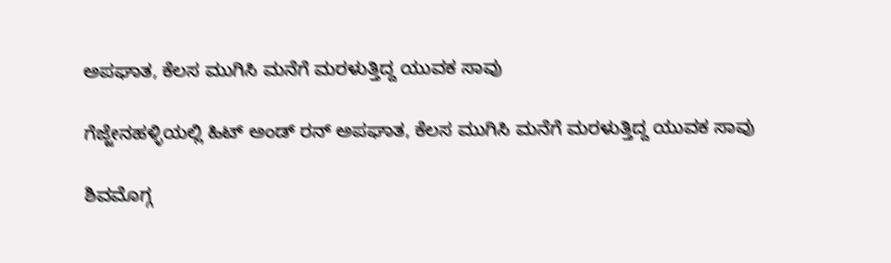ಅಪಘಾತ, ಕೆಲಸ ಮುಗಿಸಿ ಮನೆಗೆ ಮರಳುತ್ತಿದ್ದ ಯುವಕ ಸಾವು

ಗೆಜ್ಜೇನಹಳ್ಳಿಯಲ್ಲಿ ಹಿಟ್ ಅಂಡ್ ರನ್ ಅಪಘಾತ, ಕೆಲಸ ಮುಗಿಸಿ ಮನೆಗೆ ಮರಳುತ್ತಿದ್ದ ಯುವಕ ಸಾವು

ಶಿವಮೊಗ್ಗ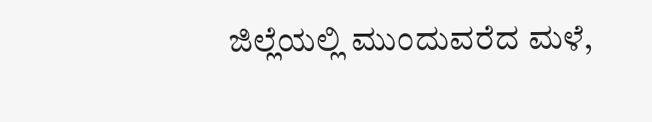ಜಿಲ್ಲೆಯಲ್ಲಿ ಮುಂದುವರೆದ ಮಳೆ,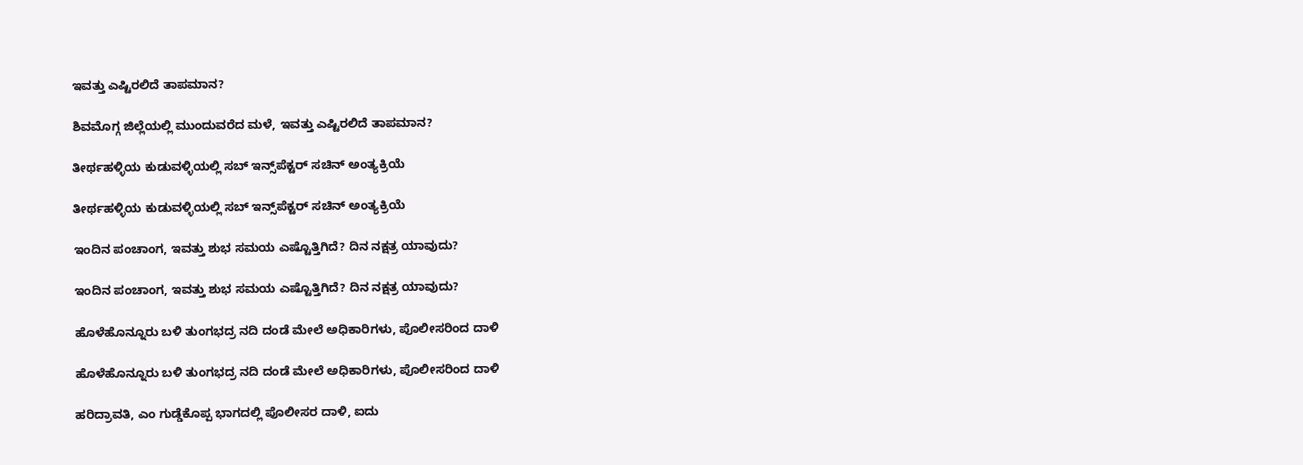ಇವತ್ತು ಎಷ್ಟಿರಲಿದೆ ತಾಪಮಾನ?

ಶಿವಮೊಗ್ಗ ಜಿಲ್ಲೆಯಲ್ಲಿ ಮುಂದುವರೆದ ಮಳೆ, ಇವತ್ತು ಎಷ್ಟಿರಲಿದೆ ತಾಪಮಾನ?

ತೀರ್ಥಹಳ್ಳಿಯ ಕುಡುವಳ್ಳಿಯಲ್ಲಿ ಸಬ್‌ ಇನ್ಸ್‌ಪೆಕ್ಟರ್‌ ಸಚಿನ್‌ ಅಂತ್ಯಕ್ರಿಯೆ

ತೀರ್ಥಹಳ್ಳಿಯ ಕುಡುವಳ್ಳಿಯಲ್ಲಿ ಸಬ್‌ ಇನ್ಸ್‌ಪೆಕ್ಟರ್‌ ಸಚಿನ್‌ ಅಂತ್ಯಕ್ರಿಯೆ

ಇಂದಿನ ಪಂಚಾಂಗ, ಇವತ್ತು ಶುಭ ಸಮಯ ಎಷ್ಟೊತ್ತಿಗಿದೆ? ದಿನ ನಕ್ಷತ್ರ ಯಾವುದು?

ಇಂದಿನ ಪಂಚಾಂಗ, ಇವತ್ತು ಶುಭ ಸಮಯ ಎಷ್ಟೊತ್ತಿಗಿದೆ? ದಿನ ನಕ್ಷತ್ರ ಯಾವುದು?

ಹೊಳೆಹೊನ್ನೂರು ಬಳಿ ತುಂಗಭದ್ರ ನದಿ ದಂಡೆ ಮೇಲೆ ಅಧಿಕಾರಿಗಳು, ಪೊಲೀಸರಿಂದ ದಾಳಿ

ಹೊಳೆಹೊನ್ನೂರು ಬಳಿ ತುಂಗಭದ್ರ ನದಿ ದಂಡೆ ಮೇಲೆ ಅಧಿಕಾರಿಗಳು, ಪೊಲೀಸರಿಂದ ದಾಳಿ

ಹರಿದ್ರಾವತಿ, ಎಂ ಗುಡ್ಡೆಕೊಪ್ಪ ಭಾಗದಲ್ಲಿ ಪೊಲೀಸರ ದಾಳಿ, ಐದು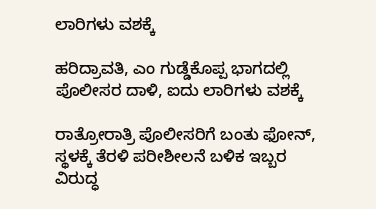ಲಾರಿಗಳು ವಶಕ್ಕೆ

ಹರಿದ್ರಾವತಿ, ಎಂ ಗುಡ್ಡೆಕೊಪ್ಪ ಭಾಗದಲ್ಲಿ ಪೊಲೀಸರ ದಾಳಿ, ಐದು ಲಾರಿಗಳು ವಶಕ್ಕೆ

ರಾತ್ರೋರಾತ್ರಿ ಪೊಲೀಸರಿಗೆ ಬಂತು ಫೋನ್‌, ಸ್ಥಳಕ್ಕೆ ತೆರಳಿ ಪರೀಶೀಲನೆ ಬಳಿಕ ಇಬ್ಬರ ವಿರು‍ದ್ಧ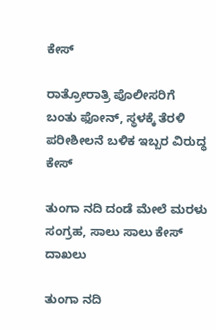ಕೇಸ್‌

ರಾತ್ರೋರಾತ್ರಿ ಪೊಲೀಸರಿಗೆ ಬಂತು ಫೋನ್‌, ಸ್ಥಳಕ್ಕೆ ತೆರಳಿ ಪರೀಶೀಲನೆ ಬಳಿಕ ಇಬ್ಬರ ವಿರು‍ದ್ಧ ಕೇಸ್‌

ತುಂಗಾ ನದಿ ದಂಡೆ ಮೇಲೆ ಮರಳು ಸಂಗ್ರಹ, ಸಾಲು ಸಾಲು ಕೇಸ್ ದಾಖಲು

ತುಂಗಾ ನದಿ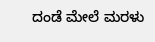ದಂಡೆ ಮೇಲೆ ಮರಳು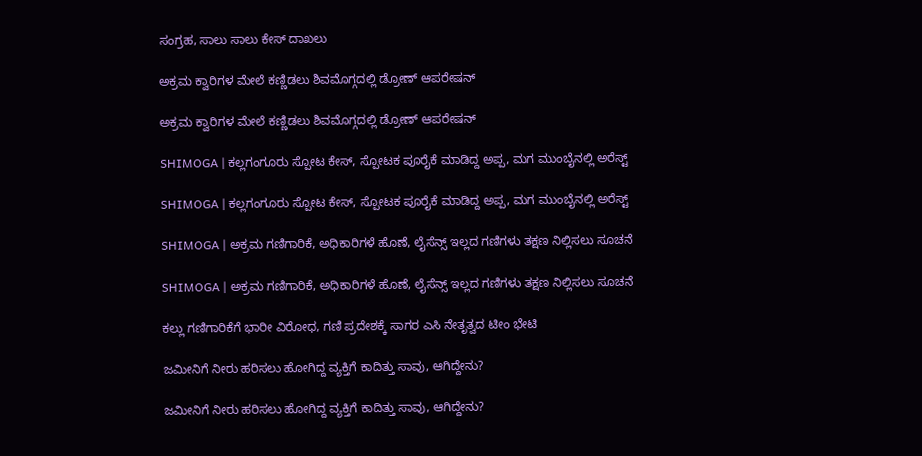ಸಂಗ್ರಹ, ಸಾಲು ಸಾಲು ಕೇಸ್ ದಾಖಲು

ಅಕ್ರಮ ಕ್ವಾರಿಗಳ ಮೇಲೆ ಕಣ್ಣಿಡಲು ಶಿವಮೊಗ್ಗದಲ್ಲಿ ಡ್ರೋಣ್ ಆಪರೇಷನ್

ಅಕ್ರಮ ಕ್ವಾರಿಗಳ ಮೇಲೆ ಕಣ್ಣಿಡಲು ಶಿವಮೊಗ್ಗದಲ್ಲಿ ಡ್ರೋಣ್ ಆಪರೇಷನ್

SHIMOGA | ಕಲ್ಲಗಂಗೂರು ಸ್ಪೋಟ ಕೇಸ್, ಸ್ಪೋಟಕ ಪೂರೈಕೆ ಮಾಡಿದ್ದ ಅಪ್ಪ, ಮಗ ಮುಂಬೈನಲ್ಲಿ ಅರೆಸ್ಟ್

SHIMOGA | ಕಲ್ಲಗಂಗೂರು ಸ್ಪೋಟ ಕೇಸ್, ಸ್ಪೋಟಕ ಪೂರೈಕೆ ಮಾಡಿದ್ದ ಅಪ್ಪ, ಮಗ ಮುಂಬೈನಲ್ಲಿ ಅರೆಸ್ಟ್

SHIMOGA | ಅಕ್ರಮ ಗಣಿಗಾರಿಕೆ, ಅಧಿಕಾರಿಗಳೆ ಹೊಣೆ, ಲೈಸೆನ್ಸ್ ಇಲ್ಲದ ಗಣಿಗಳು ತಕ್ಷಣ ನಿಲ್ಲಿಸಲು ಸೂಚನೆ

SHIMOGA | ಅಕ್ರಮ ಗಣಿಗಾರಿಕೆ, ಅಧಿಕಾರಿಗಳೆ ಹೊಣೆ, ಲೈಸೆನ್ಸ್ ಇಲ್ಲದ ಗಣಿಗಳು ತಕ್ಷಣ ನಿಲ್ಲಿಸಲು ಸೂಚನೆ

ಕಲ್ಲು ಗಣಿಗಾರಿಕೆಗೆ ಭಾರೀ ವಿರೋಧ, ಗಣಿ ಪ್ರದೇಶಕ್ಕೆ ಸಾಗರ ಎಸಿ ನೇತೃತ್ವದ ಟೀಂ ಭೇಟಿ

ಜಮೀನಿಗೆ ನೀರು ಹರಿಸಲು ಹೋಗಿದ್ದ ವ್ಯಕ್ತಿಗೆ ಕಾದಿತ್ತು ಸಾವು, ಆಗಿದ್ದೇನು?

ಜಮೀನಿಗೆ ನೀರು ಹರಿಸಲು ಹೋಗಿದ್ದ ವ್ಯಕ್ತಿಗೆ ಕಾದಿತ್ತು ಸಾವು, ಆಗಿದ್ದೇನು?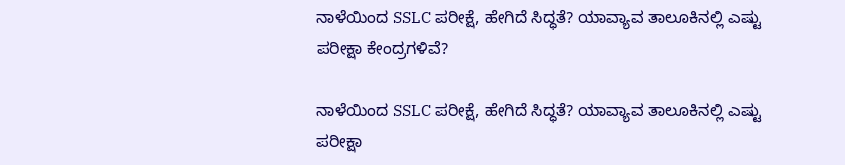ನಾಳೆಯಿಂದ SSLC ಪರೀಕ್ಷೆ, ಹೇಗಿದೆ ಸಿದ್ಧತೆ? ಯಾವ್ಯಾವ ತಾಲೂಕಿನಲ್ಲಿ ಎಷ್ಟು ಪರೀಕ್ಷಾ ಕೇಂದ್ರಗಳಿವೆ?

ನಾಳೆಯಿಂದ SSLC ಪರೀಕ್ಷೆ, ಹೇಗಿದೆ ಸಿದ್ಧತೆ? ಯಾವ್ಯಾವ ತಾಲೂಕಿನಲ್ಲಿ ಎಷ್ಟು ಪರೀಕ್ಷಾ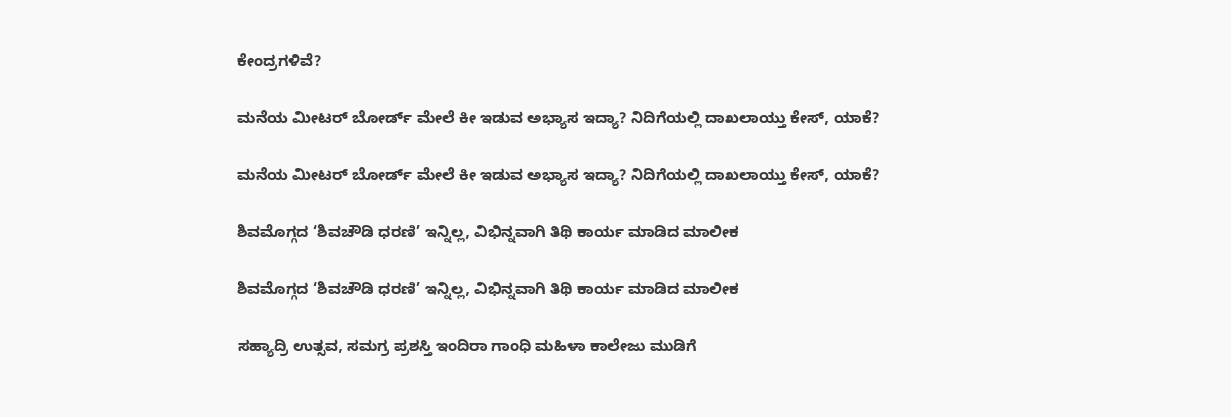ಕೇಂದ್ರಗಳಿವೆ?

ಮನೆಯ ಮೀಟರ್ ಬೋರ್ಡ್ ಮೇಲೆ ಕೀ ಇಡುವ ಅಭ್ಯಾಸ ಇದ್ಯಾ? ನಿದಿಗೆಯಲ್ಲಿ ದಾಖಲಾಯ್ತು ಕೇಸ್‌, ಯಾಕೆ?

ಮನೆಯ ಮೀಟರ್ ಬೋರ್ಡ್ ಮೇಲೆ ಕೀ ಇಡುವ ಅಭ್ಯಾಸ ಇದ್ಯಾ? ನಿದಿಗೆಯಲ್ಲಿ ದಾಖಲಾಯ್ತು ಕೇಸ್‌, ಯಾಕೆ?

ಶಿವಮೊಗ್ಗದ ‘ಶಿವಚೌಡಿ ಧರಣಿ’ ಇನ್ನಿಲ್ಲ, ವಿಭಿನ್ನವಾಗಿ ತಿಥಿ ಕಾರ್ಯ ಮಾಡಿದ ಮಾಲೀಕ

ಶಿವಮೊಗ್ಗದ ‘ಶಿವಚೌಡಿ ಧರಣಿ’ ಇನ್ನಿಲ್ಲ, ವಿಭಿನ್ನವಾಗಿ ತಿಥಿ ಕಾರ್ಯ ಮಾಡಿದ ಮಾಲೀಕ

ಸಹ್ಯಾದ್ರಿ ಉತ್ಸವ, ಸಮಗ್ರ ಪ್ರಶಸ್ತಿ ಇಂದಿರಾ ಗಾಂಧಿ ಮಹಿಳಾ ಕಾಲೇಜು ಮುಡಿಗೆ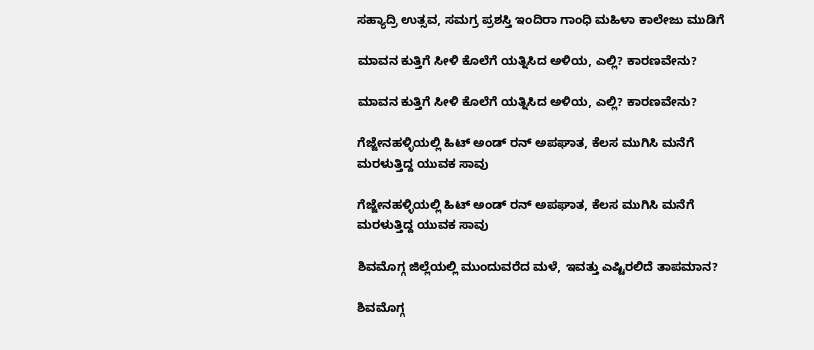ಸಹ್ಯಾದ್ರಿ ಉತ್ಸವ, ಸಮಗ್ರ ಪ್ರಶಸ್ತಿ ಇಂದಿರಾ ಗಾಂಧಿ ಮಹಿಳಾ ಕಾಲೇಜು ಮುಡಿಗೆ

ಮಾವನ ಕುತ್ತಿಗೆ ಸೀಳಿ ಕೊಲೆಗೆ ಯತ್ನಿಸಿದ ಅಳಿಯ, ಎಲ್ಲಿ? ಕಾರಣವೇನು?

ಮಾವನ ಕುತ್ತಿಗೆ ಸೀಳಿ ಕೊಲೆಗೆ ಯತ್ನಿಸಿದ ಅಳಿಯ, ಎಲ್ಲಿ? ಕಾರಣವೇನು?

ಗೆಜ್ಜೇನಹಳ್ಳಿಯಲ್ಲಿ ಹಿಟ್ ಅಂಡ್ ರನ್ ಅಪಘಾತ, ಕೆಲಸ ಮುಗಿಸಿ ಮನೆಗೆ ಮರಳುತ್ತಿದ್ದ ಯುವಕ ಸಾವು

ಗೆಜ್ಜೇನಹಳ್ಳಿಯಲ್ಲಿ ಹಿಟ್ ಅಂಡ್ ರನ್ ಅಪಘಾತ, ಕೆಲಸ ಮುಗಿಸಿ ಮನೆಗೆ ಮರಳುತ್ತಿದ್ದ ಯುವಕ ಸಾವು

ಶಿವಮೊಗ್ಗ ಜಿಲ್ಲೆಯಲ್ಲಿ ಮುಂದುವರೆದ ಮಳೆ, ಇವತ್ತು ಎಷ್ಟಿರಲಿದೆ ತಾಪಮಾನ?

ಶಿವಮೊಗ್ಗ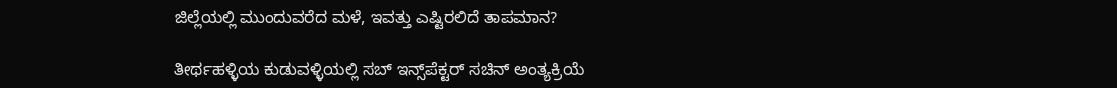ಜಿಲ್ಲೆಯಲ್ಲಿ ಮುಂದುವರೆದ ಮಳೆ, ಇವತ್ತು ಎಷ್ಟಿರಲಿದೆ ತಾಪಮಾನ?

ತೀರ್ಥಹಳ್ಳಿಯ ಕುಡುವಳ್ಳಿಯಲ್ಲಿ ಸಬ್‌ ಇನ್ಸ್‌ಪೆಕ್ಟರ್‌ ಸಚಿನ್‌ ಅಂತ್ಯಕ್ರಿಯೆ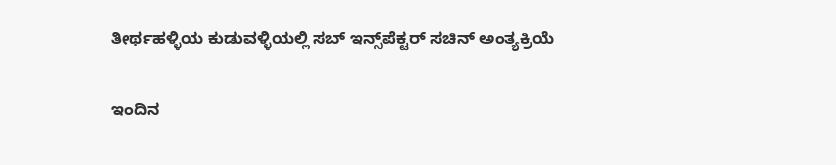ತೀರ್ಥಹಳ್ಳಿಯ ಕುಡುವಳ್ಳಿಯಲ್ಲಿ ಸಬ್‌ ಇನ್ಸ್‌ಪೆಕ್ಟರ್‌ ಸಚಿನ್‌ ಅಂತ್ಯಕ್ರಿಯೆ

ಇಂದಿನ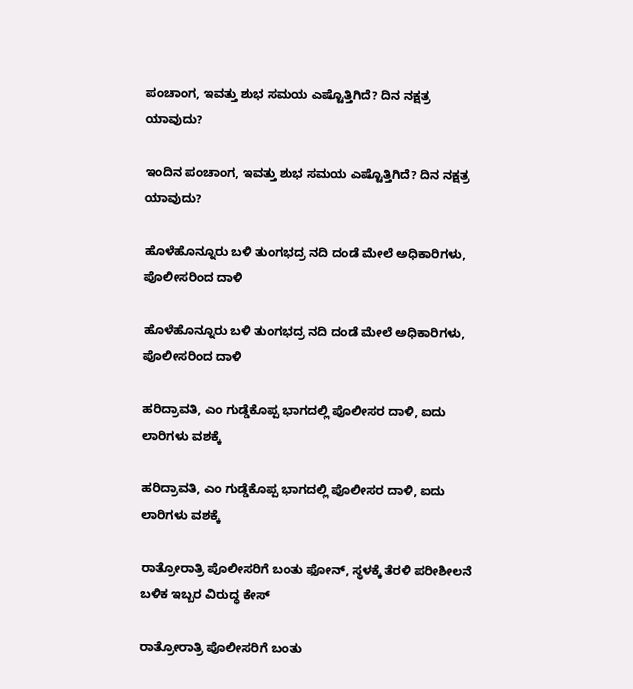ಪಂಚಾಂಗ, ಇವತ್ತು ಶುಭ ಸಮಯ ಎಷ್ಟೊತ್ತಿಗಿದೆ? ದಿನ ನಕ್ಷತ್ರ ಯಾವುದು?

ಇಂದಿನ ಪಂಚಾಂಗ, ಇವತ್ತು ಶುಭ ಸಮಯ ಎಷ್ಟೊತ್ತಿಗಿದೆ? ದಿನ ನಕ್ಷತ್ರ ಯಾವುದು?

ಹೊಳೆಹೊನ್ನೂರು ಬಳಿ ತುಂಗಭದ್ರ ನದಿ ದಂಡೆ ಮೇಲೆ ಅಧಿಕಾರಿಗಳು, ಪೊಲೀಸರಿಂದ ದಾಳಿ

ಹೊಳೆಹೊನ್ನೂರು ಬಳಿ ತುಂಗಭದ್ರ ನದಿ ದಂಡೆ ಮೇಲೆ ಅಧಿಕಾರಿಗಳು, ಪೊಲೀಸರಿಂದ ದಾಳಿ

ಹರಿದ್ರಾವತಿ, ಎಂ ಗುಡ್ಡೆಕೊಪ್ಪ ಭಾಗದಲ್ಲಿ ಪೊಲೀಸರ ದಾಳಿ, ಐದು ಲಾರಿಗಳು ವಶಕ್ಕೆ

ಹರಿದ್ರಾವತಿ, ಎಂ ಗುಡ್ಡೆಕೊಪ್ಪ ಭಾಗದಲ್ಲಿ ಪೊಲೀಸರ ದಾಳಿ, ಐದು ಲಾರಿಗಳು ವಶಕ್ಕೆ

ರಾತ್ರೋರಾತ್ರಿ ಪೊಲೀಸರಿಗೆ ಬಂತು ಫೋನ್‌, ಸ್ಥಳಕ್ಕೆ ತೆರಳಿ ಪರೀಶೀಲನೆ ಬಳಿಕ ಇಬ್ಬರ ವಿರು‍ದ್ಧ ಕೇಸ್‌

ರಾತ್ರೋರಾತ್ರಿ ಪೊಲೀಸರಿಗೆ ಬಂತು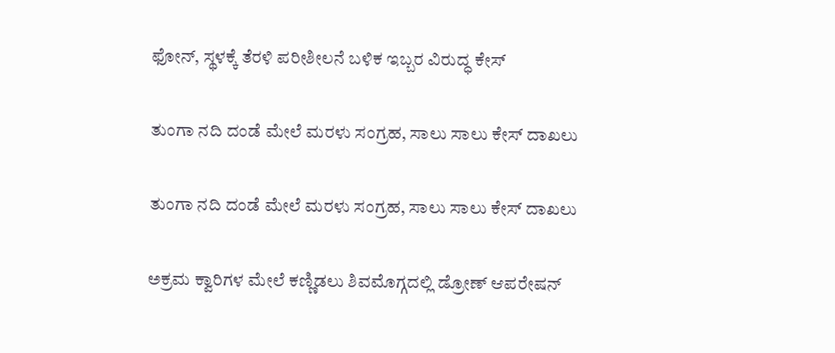ಫೋನ್‌, ಸ್ಥಳಕ್ಕೆ ತೆರಳಿ ಪರೀಶೀಲನೆ ಬಳಿಕ ಇಬ್ಬರ ವಿರು‍ದ್ಧ ಕೇಸ್‌

ತುಂಗಾ ನದಿ ದಂಡೆ ಮೇಲೆ ಮರಳು ಸಂಗ್ರಹ, ಸಾಲು ಸಾಲು ಕೇಸ್ ದಾಖಲು

ತುಂಗಾ ನದಿ ದಂಡೆ ಮೇಲೆ ಮರಳು ಸಂಗ್ರಹ, ಸಾಲು ಸಾಲು ಕೇಸ್ ದಾಖಲು

ಅಕ್ರಮ ಕ್ವಾರಿಗಳ ಮೇಲೆ ಕಣ್ಣಿಡಲು ಶಿವಮೊಗ್ಗದಲ್ಲಿ ಡ್ರೋಣ್ ಆಪರೇಷನ್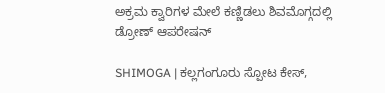ಅಕ್ರಮ ಕ್ವಾರಿಗಳ ಮೇಲೆ ಕಣ್ಣಿಡಲು ಶಿವಮೊಗ್ಗದಲ್ಲಿ ಡ್ರೋಣ್ ಆಪರೇಷನ್

SHIMOGA | ಕಲ್ಲಗಂಗೂರು ಸ್ಪೋಟ ಕೇಸ್,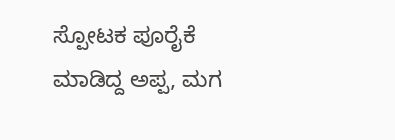ಸ್ಪೋಟಕ ಪೂರೈಕೆ ಮಾಡಿದ್ದ ಅಪ್ಪ, ಮಗ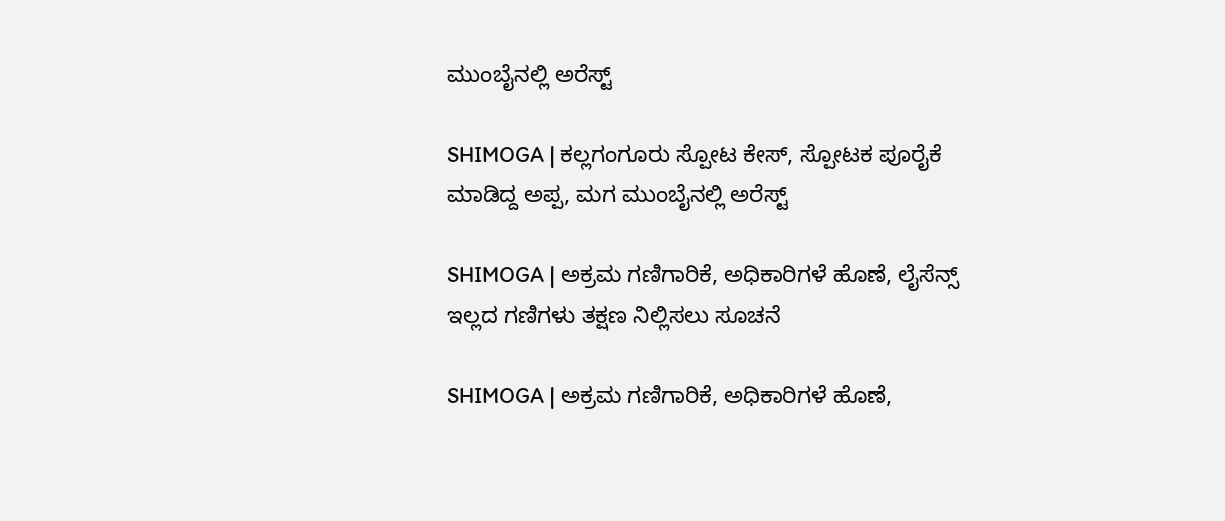ಮುಂಬೈನಲ್ಲಿ ಅರೆಸ್ಟ್

SHIMOGA | ಕಲ್ಲಗಂಗೂರು ಸ್ಪೋಟ ಕೇಸ್, ಸ್ಪೋಟಕ ಪೂರೈಕೆ ಮಾಡಿದ್ದ ಅಪ್ಪ, ಮಗ ಮುಂಬೈನಲ್ಲಿ ಅರೆಸ್ಟ್

SHIMOGA | ಅಕ್ರಮ ಗಣಿಗಾರಿಕೆ, ಅಧಿಕಾರಿಗಳೆ ಹೊಣೆ, ಲೈಸೆನ್ಸ್ ಇಲ್ಲದ ಗಣಿಗಳು ತಕ್ಷಣ ನಿಲ್ಲಿಸಲು ಸೂಚನೆ

SHIMOGA | ಅಕ್ರಮ ಗಣಿಗಾರಿಕೆ, ಅಧಿಕಾರಿಗಳೆ ಹೊಣೆ,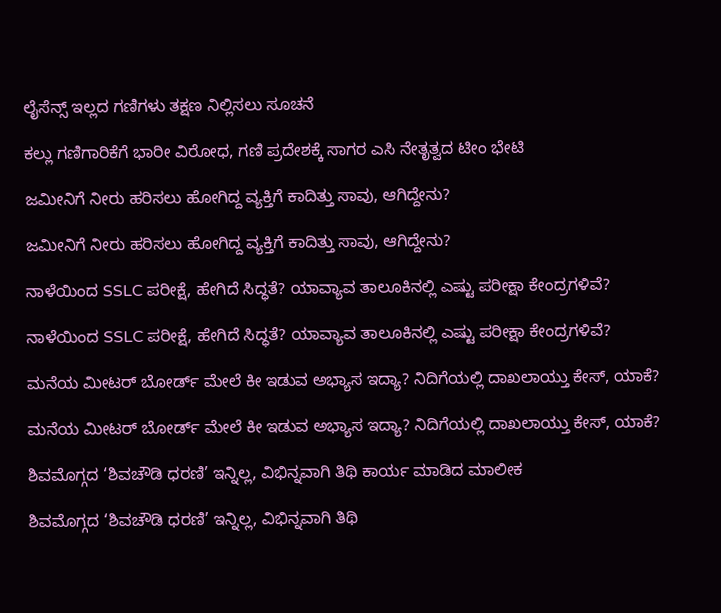ಲೈಸೆನ್ಸ್ ಇಲ್ಲದ ಗಣಿಗಳು ತಕ್ಷಣ ನಿಲ್ಲಿಸಲು ಸೂಚನೆ

ಕಲ್ಲು ಗಣಿಗಾರಿಕೆಗೆ ಭಾರೀ ವಿರೋಧ, ಗಣಿ ಪ್ರದೇಶಕ್ಕೆ ಸಾಗರ ಎಸಿ ನೇತೃತ್ವದ ಟೀಂ ಭೇಟಿ

ಜಮೀನಿಗೆ ನೀರು ಹರಿಸಲು ಹೋಗಿದ್ದ ವ್ಯಕ್ತಿಗೆ ಕಾದಿತ್ತು ಸಾವು, ಆಗಿದ್ದೇನು?

ಜಮೀನಿಗೆ ನೀರು ಹರಿಸಲು ಹೋಗಿದ್ದ ವ್ಯಕ್ತಿಗೆ ಕಾದಿತ್ತು ಸಾವು, ಆಗಿದ್ದೇನು?

ನಾಳೆಯಿಂದ SSLC ಪರೀಕ್ಷೆ, ಹೇಗಿದೆ ಸಿದ್ಧತೆ? ಯಾವ್ಯಾವ ತಾಲೂಕಿನಲ್ಲಿ ಎಷ್ಟು ಪರೀಕ್ಷಾ ಕೇಂದ್ರಗಳಿವೆ?

ನಾಳೆಯಿಂದ SSLC ಪರೀಕ್ಷೆ, ಹೇಗಿದೆ ಸಿದ್ಧತೆ? ಯಾವ್ಯಾವ ತಾಲೂಕಿನಲ್ಲಿ ಎಷ್ಟು ಪರೀಕ್ಷಾ ಕೇಂದ್ರಗಳಿವೆ?

ಮನೆಯ ಮೀಟರ್ ಬೋರ್ಡ್ ಮೇಲೆ ಕೀ ಇಡುವ ಅಭ್ಯಾಸ ಇದ್ಯಾ? ನಿದಿಗೆಯಲ್ಲಿ ದಾಖಲಾಯ್ತು ಕೇಸ್‌, ಯಾಕೆ?

ಮನೆಯ ಮೀಟರ್ ಬೋರ್ಡ್ ಮೇಲೆ ಕೀ ಇಡುವ ಅಭ್ಯಾಸ ಇದ್ಯಾ? ನಿದಿಗೆಯಲ್ಲಿ ದಾಖಲಾಯ್ತು ಕೇಸ್‌, ಯಾಕೆ?

ಶಿವಮೊಗ್ಗದ ‘ಶಿವಚೌಡಿ ಧರಣಿ’ ಇನ್ನಿಲ್ಲ, ವಿಭಿನ್ನವಾಗಿ ತಿಥಿ ಕಾರ್ಯ ಮಾಡಿದ ಮಾಲೀಕ

ಶಿವಮೊಗ್ಗದ ‘ಶಿವಚೌಡಿ ಧರಣಿ’ ಇನ್ನಿಲ್ಲ, ವಿಭಿನ್ನವಾಗಿ ತಿಥಿ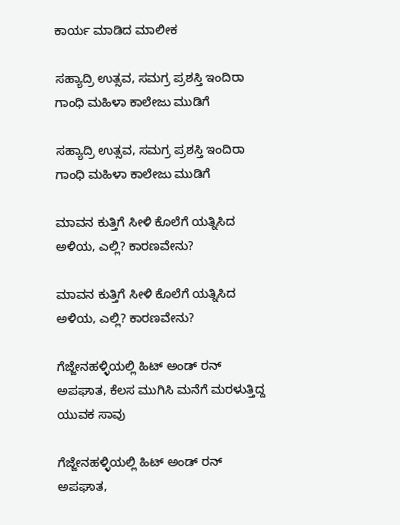ಕಾರ್ಯ ಮಾಡಿದ ಮಾಲೀಕ

ಸಹ್ಯಾದ್ರಿ ಉತ್ಸವ, ಸಮಗ್ರ ಪ್ರಶಸ್ತಿ ಇಂದಿರಾ ಗಾಂಧಿ ಮಹಿಳಾ ಕಾಲೇಜು ಮುಡಿಗೆ

ಸಹ್ಯಾದ್ರಿ ಉತ್ಸವ, ಸಮಗ್ರ ಪ್ರಶಸ್ತಿ ಇಂದಿರಾ ಗಾಂಧಿ ಮಹಿಳಾ ಕಾಲೇಜು ಮುಡಿಗೆ

ಮಾವನ ಕುತ್ತಿಗೆ ಸೀಳಿ ಕೊಲೆಗೆ ಯತ್ನಿಸಿದ ಅಳಿಯ, ಎಲ್ಲಿ? ಕಾರಣವೇನು?

ಮಾವನ ಕುತ್ತಿಗೆ ಸೀಳಿ ಕೊಲೆಗೆ ಯತ್ನಿಸಿದ ಅಳಿಯ, ಎಲ್ಲಿ? ಕಾರಣವೇನು?

ಗೆಜ್ಜೇನಹಳ್ಳಿಯಲ್ಲಿ ಹಿಟ್ ಅಂಡ್ ರನ್ ಅಪಘಾತ, ಕೆಲಸ ಮುಗಿಸಿ ಮನೆಗೆ ಮರಳುತ್ತಿದ್ದ ಯುವಕ ಸಾವು

ಗೆಜ್ಜೇನಹಳ್ಳಿಯಲ್ಲಿ ಹಿಟ್ ಅಂಡ್ ರನ್ ಅಪಘಾತ,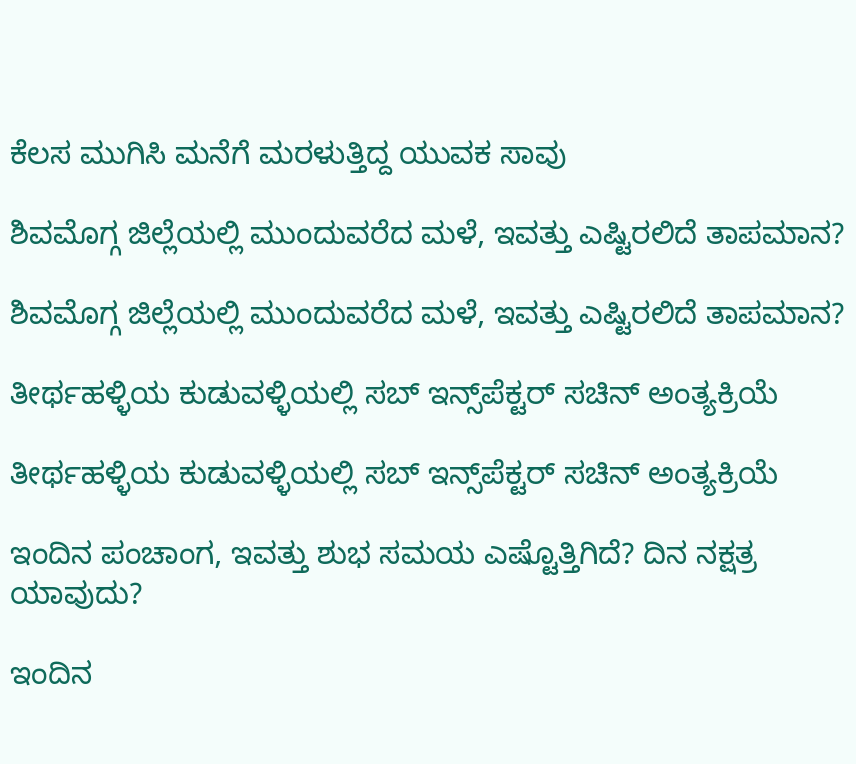ಕೆಲಸ ಮುಗಿಸಿ ಮನೆಗೆ ಮರಳುತ್ತಿದ್ದ ಯುವಕ ಸಾವು

ಶಿವಮೊಗ್ಗ ಜಿಲ್ಲೆಯಲ್ಲಿ ಮುಂದುವರೆದ ಮಳೆ, ಇವತ್ತು ಎಷ್ಟಿರಲಿದೆ ತಾಪಮಾನ?

ಶಿವಮೊಗ್ಗ ಜಿಲ್ಲೆಯಲ್ಲಿ ಮುಂದುವರೆದ ಮಳೆ, ಇವತ್ತು ಎಷ್ಟಿರಲಿದೆ ತಾಪಮಾನ?

ತೀರ್ಥಹಳ್ಳಿಯ ಕುಡುವಳ್ಳಿಯಲ್ಲಿ ಸಬ್‌ ಇನ್ಸ್‌ಪೆಕ್ಟರ್‌ ಸಚಿನ್‌ ಅಂತ್ಯಕ್ರಿಯೆ

ತೀರ್ಥಹಳ್ಳಿಯ ಕುಡುವಳ್ಳಿಯಲ್ಲಿ ಸಬ್‌ ಇನ್ಸ್‌ಪೆಕ್ಟರ್‌ ಸಚಿನ್‌ ಅಂತ್ಯಕ್ರಿಯೆ

ಇಂದಿನ ಪಂಚಾಂಗ, ಇವತ್ತು ಶುಭ ಸಮಯ ಎಷ್ಟೊತ್ತಿಗಿದೆ? ದಿನ ನಕ್ಷತ್ರ ಯಾವುದು?

ಇಂದಿನ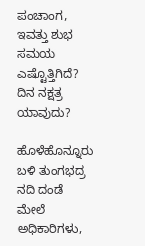ಪಂಚಾಂಗ, ಇವತ್ತು ಶುಭ ಸಮಯ ಎಷ್ಟೊತ್ತಿಗಿದೆ? ದಿನ ನಕ್ಷತ್ರ ಯಾವುದು?

ಹೊಳೆಹೊನ್ನೂರು ಬಳಿ ತುಂಗಭದ್ರ ನದಿ ದಂಡೆ ಮೇಲೆ ಅಧಿಕಾರಿಗಳು,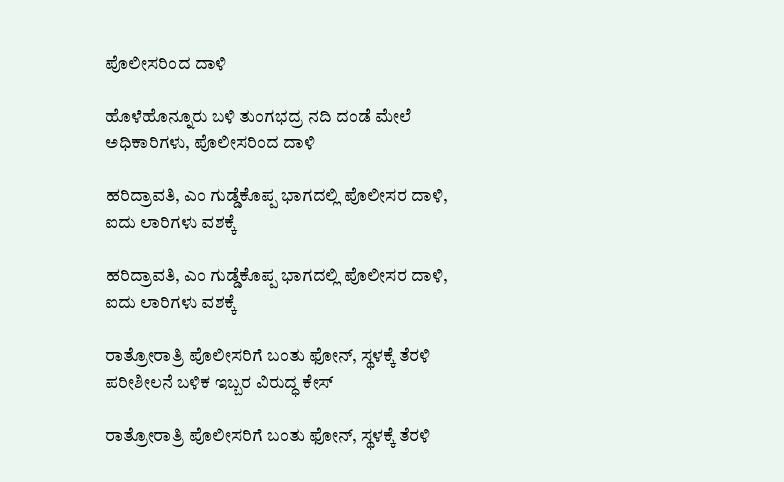ಪೊಲೀಸರಿಂದ ದಾಳಿ

ಹೊಳೆಹೊನ್ನೂರು ಬಳಿ ತುಂಗಭದ್ರ ನದಿ ದಂಡೆ ಮೇಲೆ ಅಧಿಕಾರಿಗಳು, ಪೊಲೀಸರಿಂದ ದಾಳಿ

ಹರಿದ್ರಾವತಿ, ಎಂ ಗುಡ್ಡೆಕೊಪ್ಪ ಭಾಗದಲ್ಲಿ ಪೊಲೀಸರ ದಾಳಿ, ಐದು ಲಾರಿಗಳು ವಶಕ್ಕೆ

ಹರಿದ್ರಾವತಿ, ಎಂ ಗುಡ್ಡೆಕೊಪ್ಪ ಭಾಗದಲ್ಲಿ ಪೊಲೀಸರ ದಾಳಿ, ಐದು ಲಾರಿಗಳು ವಶಕ್ಕೆ

ರಾತ್ರೋರಾತ್ರಿ ಪೊಲೀಸರಿಗೆ ಬಂತು ಫೋನ್‌, ಸ್ಥಳಕ್ಕೆ ತೆರಳಿ ಪರೀಶೀಲನೆ ಬಳಿಕ ಇಬ್ಬರ ವಿರು‍ದ್ಧ ಕೇಸ್‌

ರಾತ್ರೋರಾತ್ರಿ ಪೊಲೀಸರಿಗೆ ಬಂತು ಫೋನ್‌, ಸ್ಥಳಕ್ಕೆ ತೆರಳಿ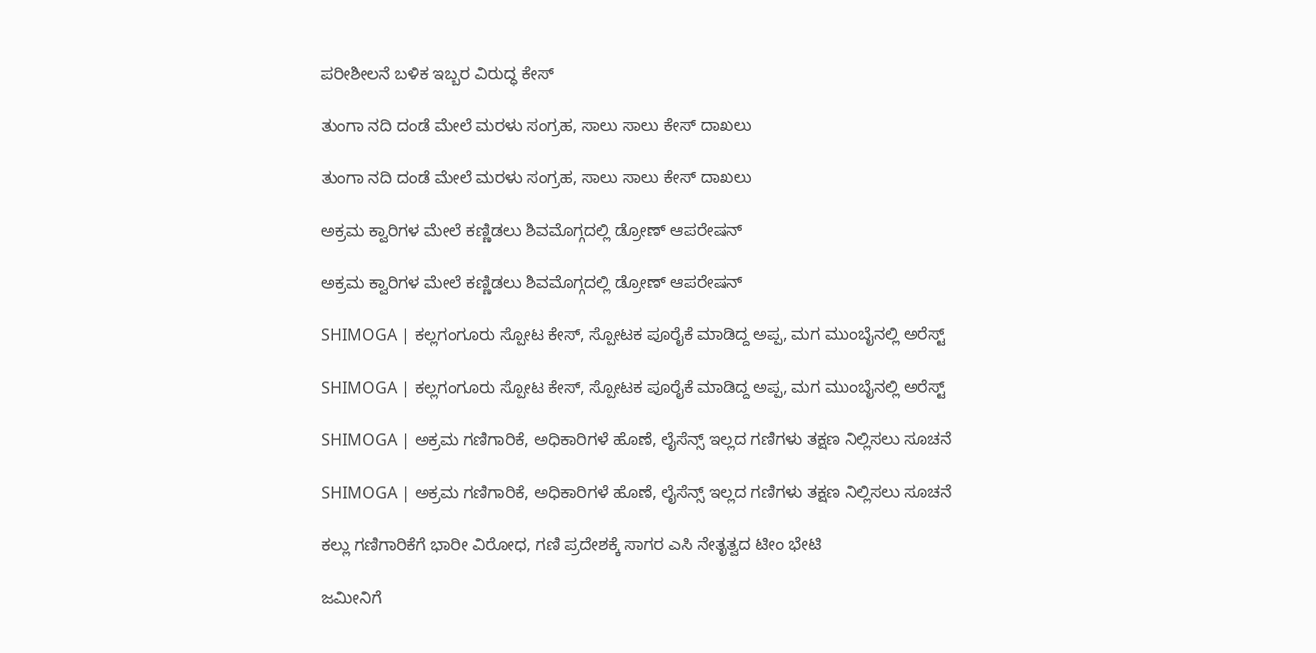ಪರೀಶೀಲನೆ ಬಳಿಕ ಇಬ್ಬರ ವಿರು‍ದ್ಧ ಕೇಸ್‌

ತುಂಗಾ ನದಿ ದಂಡೆ ಮೇಲೆ ಮರಳು ಸಂಗ್ರಹ, ಸಾಲು ಸಾಲು ಕೇಸ್ ದಾಖಲು

ತುಂಗಾ ನದಿ ದಂಡೆ ಮೇಲೆ ಮರಳು ಸಂಗ್ರಹ, ಸಾಲು ಸಾಲು ಕೇಸ್ ದಾಖಲು

ಅಕ್ರಮ ಕ್ವಾರಿಗಳ ಮೇಲೆ ಕಣ್ಣಿಡಲು ಶಿವಮೊಗ್ಗದಲ್ಲಿ ಡ್ರೋಣ್ ಆಪರೇಷನ್

ಅಕ್ರಮ ಕ್ವಾರಿಗಳ ಮೇಲೆ ಕಣ್ಣಿಡಲು ಶಿವಮೊಗ್ಗದಲ್ಲಿ ಡ್ರೋಣ್ ಆಪರೇಷನ್

SHIMOGA | ಕಲ್ಲಗಂಗೂರು ಸ್ಪೋಟ ಕೇಸ್, ಸ್ಪೋಟಕ ಪೂರೈಕೆ ಮಾಡಿದ್ದ ಅಪ್ಪ, ಮಗ ಮುಂಬೈನಲ್ಲಿ ಅರೆಸ್ಟ್

SHIMOGA | ಕಲ್ಲಗಂಗೂರು ಸ್ಪೋಟ ಕೇಸ್, ಸ್ಪೋಟಕ ಪೂರೈಕೆ ಮಾಡಿದ್ದ ಅಪ್ಪ, ಮಗ ಮುಂಬೈನಲ್ಲಿ ಅರೆಸ್ಟ್

SHIMOGA | ಅಕ್ರಮ ಗಣಿಗಾರಿಕೆ, ಅಧಿಕಾರಿಗಳೆ ಹೊಣೆ, ಲೈಸೆನ್ಸ್ ಇಲ್ಲದ ಗಣಿಗಳು ತಕ್ಷಣ ನಿಲ್ಲಿಸಲು ಸೂಚನೆ

SHIMOGA | ಅಕ್ರಮ ಗಣಿಗಾರಿಕೆ, ಅಧಿಕಾರಿಗಳೆ ಹೊಣೆ, ಲೈಸೆನ್ಸ್ ಇಲ್ಲದ ಗಣಿಗಳು ತಕ್ಷಣ ನಿಲ್ಲಿಸಲು ಸೂಚನೆ

ಕಲ್ಲು ಗಣಿಗಾರಿಕೆಗೆ ಭಾರೀ ವಿರೋಧ, ಗಣಿ ಪ್ರದೇಶಕ್ಕೆ ಸಾಗರ ಎಸಿ ನೇತೃತ್ವದ ಟೀಂ ಭೇಟಿ

ಜಮೀನಿಗೆ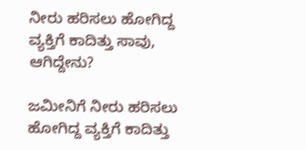ನೀರು ಹರಿಸಲು ಹೋಗಿದ್ದ ವ್ಯಕ್ತಿಗೆ ಕಾದಿತ್ತು ಸಾವು, ಆಗಿದ್ದೇನು?

ಜಮೀನಿಗೆ ನೀರು ಹರಿಸಲು ಹೋಗಿದ್ದ ವ್ಯಕ್ತಿಗೆ ಕಾದಿತ್ತು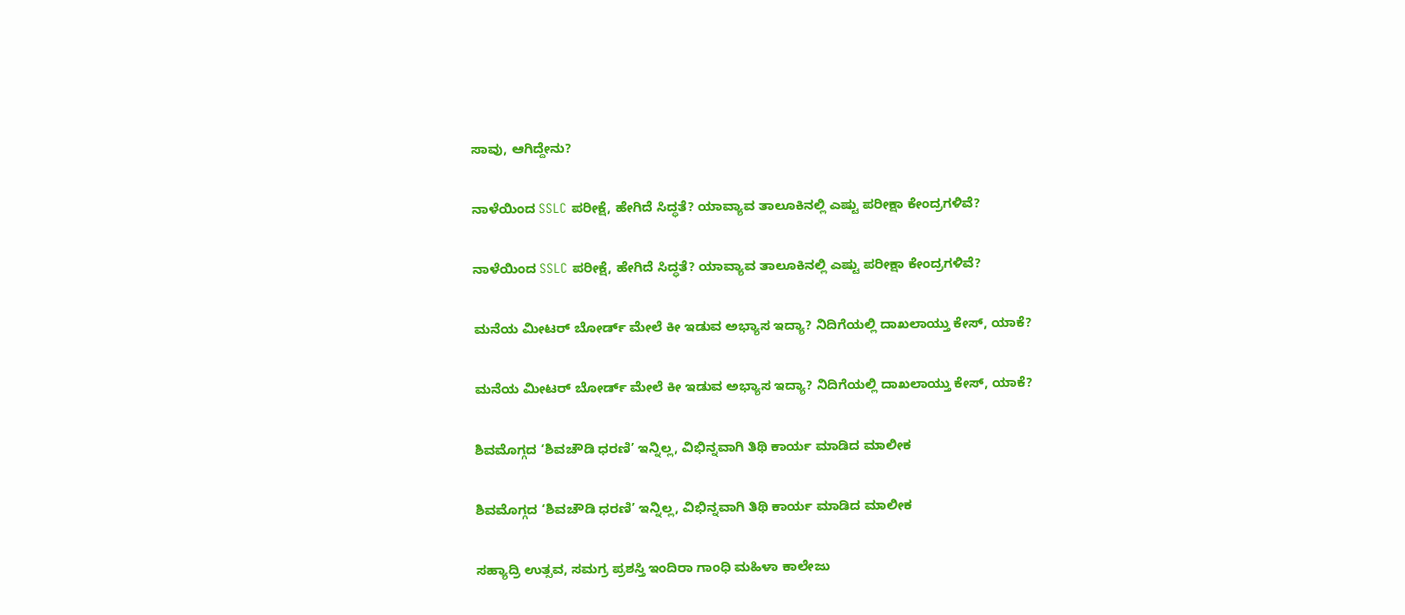ಸಾವು, ಆಗಿದ್ದೇನು?

ನಾಳೆಯಿಂದ SSLC ಪರೀಕ್ಷೆ, ಹೇಗಿದೆ ಸಿದ್ಧತೆ? ಯಾವ್ಯಾವ ತಾಲೂಕಿನಲ್ಲಿ ಎಷ್ಟು ಪರೀಕ್ಷಾ ಕೇಂದ್ರಗಳಿವೆ?

ನಾಳೆಯಿಂದ SSLC ಪರೀಕ್ಷೆ, ಹೇಗಿದೆ ಸಿದ್ಧತೆ? ಯಾವ್ಯಾವ ತಾಲೂಕಿನಲ್ಲಿ ಎಷ್ಟು ಪರೀಕ್ಷಾ ಕೇಂದ್ರಗಳಿವೆ?

ಮನೆಯ ಮೀಟರ್ ಬೋರ್ಡ್ ಮೇಲೆ ಕೀ ಇಡುವ ಅಭ್ಯಾಸ ಇದ್ಯಾ? ನಿದಿಗೆಯಲ್ಲಿ ದಾಖಲಾಯ್ತು ಕೇಸ್‌, ಯಾಕೆ?

ಮನೆಯ ಮೀಟರ್ ಬೋರ್ಡ್ ಮೇಲೆ ಕೀ ಇಡುವ ಅಭ್ಯಾಸ ಇದ್ಯಾ? ನಿದಿಗೆಯಲ್ಲಿ ದಾಖಲಾಯ್ತು ಕೇಸ್‌, ಯಾಕೆ?

ಶಿವಮೊಗ್ಗದ ‘ಶಿವಚೌಡಿ ಧರಣಿ’ ಇನ್ನಿಲ್ಲ, ವಿಭಿನ್ನವಾಗಿ ತಿಥಿ ಕಾರ್ಯ ಮಾಡಿದ ಮಾಲೀಕ

ಶಿವಮೊಗ್ಗದ ‘ಶಿವಚೌಡಿ ಧರಣಿ’ ಇನ್ನಿಲ್ಲ, ವಿಭಿನ್ನವಾಗಿ ತಿಥಿ ಕಾರ್ಯ ಮಾಡಿದ ಮಾಲೀಕ

ಸಹ್ಯಾದ್ರಿ ಉತ್ಸವ, ಸಮಗ್ರ ಪ್ರಶಸ್ತಿ ಇಂದಿರಾ ಗಾಂಧಿ ಮಹಿಳಾ ಕಾಲೇಜು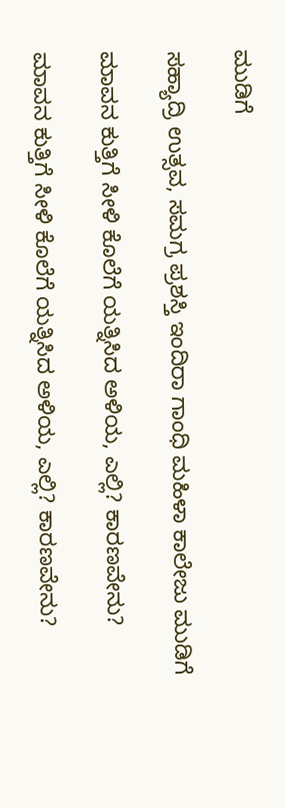ಮುಡಿಗೆ

ಸಹ್ಯಾದ್ರಿ ಉತ್ಸವ, ಸಮಗ್ರ ಪ್ರಶಸ್ತಿ ಇಂದಿರಾ ಗಾಂಧಿ ಮಹಿಳಾ ಕಾಲೇಜು ಮುಡಿಗೆ

ಮಾವನ ಕುತ್ತಿಗೆ ಸೀಳಿ ಕೊಲೆಗೆ ಯತ್ನಿಸಿದ ಅಳಿಯ, ಎಲ್ಲಿ? ಕಾರಣವೇನು?

ಮಾವನ ಕುತ್ತಿಗೆ ಸೀಳಿ ಕೊಲೆಗೆ ಯತ್ನಿಸಿದ ಅಳಿಯ, ಎಲ್ಲಿ? ಕಾರಣವೇನು?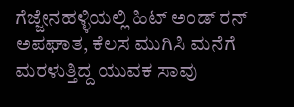ಗೆಜ್ಜೇನಹಳ್ಳಿಯಲ್ಲಿ ಹಿಟ್ ಅಂಡ್ ರನ್ ಅಪಘಾತ, ಕೆಲಸ ಮುಗಿಸಿ ಮನೆಗೆ ಮರಳುತ್ತಿದ್ದ ಯುವಕ ಸಾವು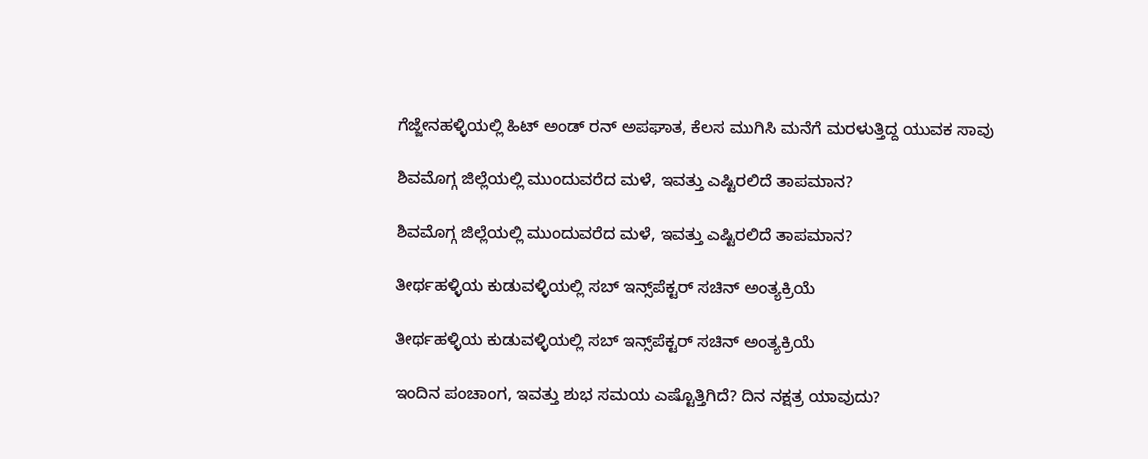ಗೆಜ್ಜೇನಹಳ್ಳಿಯಲ್ಲಿ ಹಿಟ್ ಅಂಡ್ ರನ್ ಅಪಘಾತ, ಕೆಲಸ ಮುಗಿಸಿ ಮನೆಗೆ ಮರಳುತ್ತಿದ್ದ ಯುವಕ ಸಾವು

ಶಿವಮೊಗ್ಗ ಜಿಲ್ಲೆಯಲ್ಲಿ ಮುಂದುವರೆದ ಮಳೆ, ಇವತ್ತು ಎಷ್ಟಿರಲಿದೆ ತಾಪಮಾನ?

ಶಿವಮೊಗ್ಗ ಜಿಲ್ಲೆಯಲ್ಲಿ ಮುಂದುವರೆದ ಮಳೆ, ಇವತ್ತು ಎಷ್ಟಿರಲಿದೆ ತಾಪಮಾನ?

ತೀರ್ಥಹಳ್ಳಿಯ ಕುಡುವಳ್ಳಿಯಲ್ಲಿ ಸಬ್‌ ಇನ್ಸ್‌ಪೆಕ್ಟರ್‌ ಸಚಿನ್‌ ಅಂತ್ಯಕ್ರಿಯೆ

ತೀರ್ಥಹಳ್ಳಿಯ ಕುಡುವಳ್ಳಿಯಲ್ಲಿ ಸಬ್‌ ಇನ್ಸ್‌ಪೆಕ್ಟರ್‌ ಸಚಿನ್‌ ಅಂತ್ಯಕ್ರಿಯೆ

ಇಂದಿನ ಪಂಚಾಂಗ, ಇವತ್ತು ಶುಭ ಸಮಯ ಎಷ್ಟೊತ್ತಿಗಿದೆ? ದಿನ ನಕ್ಷತ್ರ ಯಾವುದು?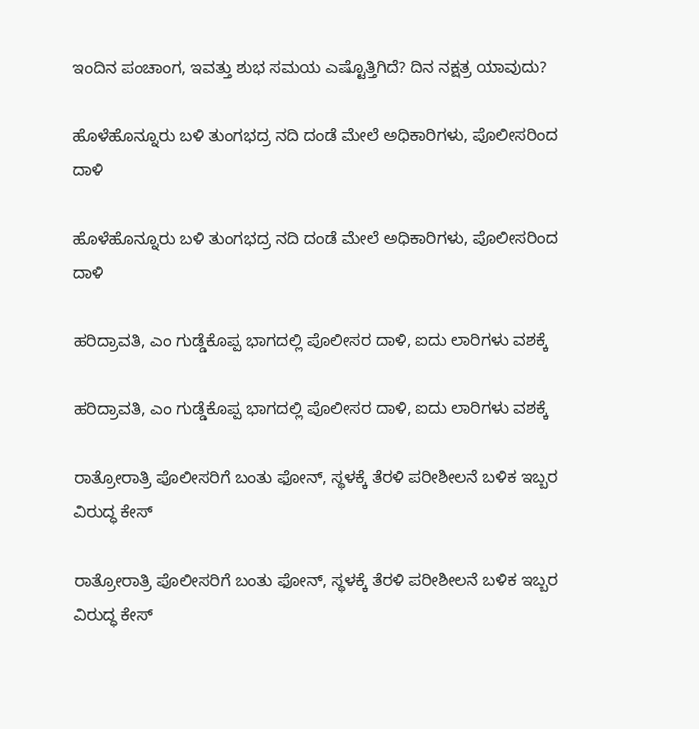ಇಂದಿನ ಪಂಚಾಂಗ, ಇವತ್ತು ಶುಭ ಸಮಯ ಎಷ್ಟೊತ್ತಿಗಿದೆ? ದಿನ ನಕ್ಷತ್ರ ಯಾವುದು?

ಹೊಳೆಹೊನ್ನೂರು ಬಳಿ ತುಂಗಭದ್ರ ನದಿ ದಂಡೆ ಮೇಲೆ ಅಧಿಕಾರಿಗಳು, ಪೊಲೀಸರಿಂದ ದಾಳಿ

ಹೊಳೆಹೊನ್ನೂರು ಬಳಿ ತುಂಗಭದ್ರ ನದಿ ದಂಡೆ ಮೇಲೆ ಅಧಿಕಾರಿಗಳು, ಪೊಲೀಸರಿಂದ ದಾಳಿ

ಹರಿದ್ರಾವತಿ, ಎಂ ಗುಡ್ಡೆಕೊಪ್ಪ ಭಾಗದಲ್ಲಿ ಪೊಲೀಸರ ದಾಳಿ, ಐದು ಲಾರಿಗಳು ವಶಕ್ಕೆ

ಹರಿದ್ರಾವತಿ, ಎಂ ಗುಡ್ಡೆಕೊಪ್ಪ ಭಾಗದಲ್ಲಿ ಪೊಲೀಸರ ದಾಳಿ, ಐದು ಲಾರಿಗಳು ವಶಕ್ಕೆ

ರಾತ್ರೋರಾತ್ರಿ ಪೊಲೀಸರಿಗೆ ಬಂತು ಫೋನ್‌, ಸ್ಥಳಕ್ಕೆ ತೆರಳಿ ಪರೀಶೀಲನೆ ಬಳಿಕ ಇಬ್ಬರ ವಿರು‍ದ್ಧ ಕೇಸ್‌

ರಾತ್ರೋರಾತ್ರಿ ಪೊಲೀಸರಿಗೆ ಬಂತು ಫೋನ್‌, ಸ್ಥಳಕ್ಕೆ ತೆರಳಿ ಪರೀಶೀಲನೆ ಬಳಿಕ ಇಬ್ಬರ ವಿರು‍ದ್ಧ ಕೇಸ್‌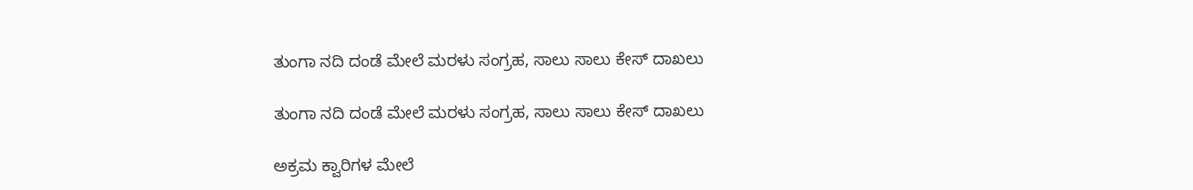ತುಂಗಾ ನದಿ ದಂಡೆ ಮೇಲೆ ಮರಳು ಸಂಗ್ರಹ, ಸಾಲು ಸಾಲು ಕೇಸ್ ದಾಖಲು

ತುಂಗಾ ನದಿ ದಂಡೆ ಮೇಲೆ ಮರಳು ಸಂಗ್ರಹ, ಸಾಲು ಸಾಲು ಕೇಸ್ ದಾಖಲು

ಅಕ್ರಮ ಕ್ವಾರಿಗಳ ಮೇಲೆ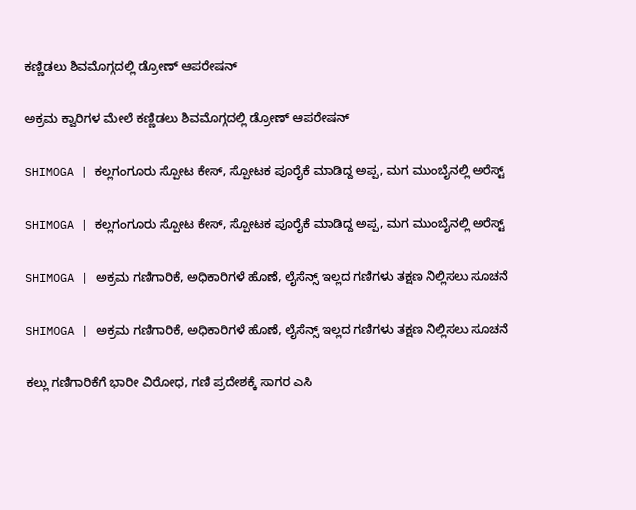ಕಣ್ಣಿಡಲು ಶಿವಮೊಗ್ಗದಲ್ಲಿ ಡ್ರೋಣ್ ಆಪರೇಷನ್

ಅಕ್ರಮ ಕ್ವಾರಿಗಳ ಮೇಲೆ ಕಣ್ಣಿಡಲು ಶಿವಮೊಗ್ಗದಲ್ಲಿ ಡ್ರೋಣ್ ಆಪರೇಷನ್

SHIMOGA | ಕಲ್ಲಗಂಗೂರು ಸ್ಪೋಟ ಕೇಸ್, ಸ್ಪೋಟಕ ಪೂರೈಕೆ ಮಾಡಿದ್ದ ಅಪ್ಪ, ಮಗ ಮುಂಬೈನಲ್ಲಿ ಅರೆಸ್ಟ್

SHIMOGA | ಕಲ್ಲಗಂಗೂರು ಸ್ಪೋಟ ಕೇಸ್, ಸ್ಪೋಟಕ ಪೂರೈಕೆ ಮಾಡಿದ್ದ ಅಪ್ಪ, ಮಗ ಮುಂಬೈನಲ್ಲಿ ಅರೆಸ್ಟ್

SHIMOGA | ಅಕ್ರಮ ಗಣಿಗಾರಿಕೆ, ಅಧಿಕಾರಿಗಳೆ ಹೊಣೆ, ಲೈಸೆನ್ಸ್ ಇಲ್ಲದ ಗಣಿಗಳು ತಕ್ಷಣ ನಿಲ್ಲಿಸಲು ಸೂಚನೆ

SHIMOGA | ಅಕ್ರಮ ಗಣಿಗಾರಿಕೆ, ಅಧಿಕಾರಿಗಳೆ ಹೊಣೆ, ಲೈಸೆನ್ಸ್ ಇಲ್ಲದ ಗಣಿಗಳು ತಕ್ಷಣ ನಿಲ್ಲಿಸಲು ಸೂಚನೆ

ಕಲ್ಲು ಗಣಿಗಾರಿಕೆಗೆ ಭಾರೀ ವಿರೋಧ, ಗಣಿ ಪ್ರದೇಶಕ್ಕೆ ಸಾಗರ ಎಸಿ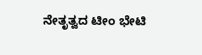ನೇತೃತ್ವದ ಟೀಂ ಭೇಟಿ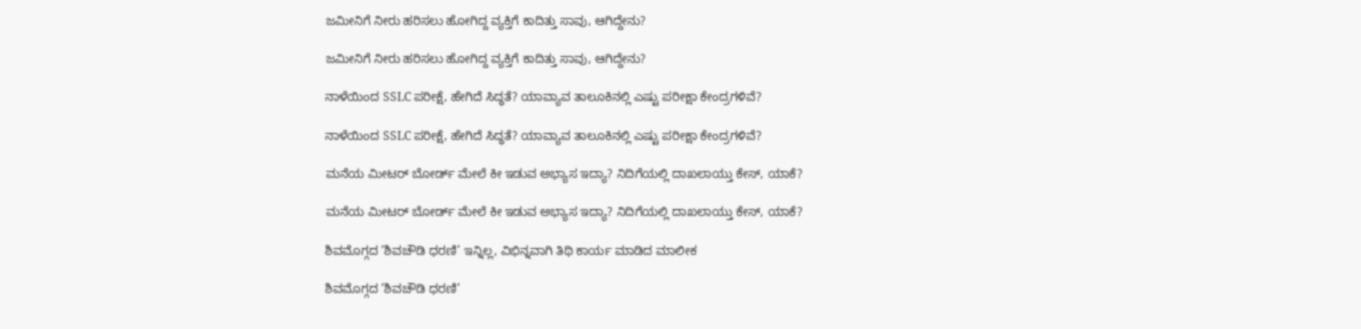ಜಮೀನಿಗೆ ನೀರು ಹರಿಸಲು ಹೋಗಿದ್ದ ವ್ಯಕ್ತಿಗೆ ಕಾದಿತ್ತು ಸಾವು, ಆಗಿದ್ದೇನು?

ಜಮೀನಿಗೆ ನೀರು ಹರಿಸಲು ಹೋಗಿದ್ದ ವ್ಯಕ್ತಿಗೆ ಕಾದಿತ್ತು ಸಾವು, ಆಗಿದ್ದೇನು?

ನಾಳೆಯಿಂದ SSLC ಪರೀಕ್ಷೆ, ಹೇಗಿದೆ ಸಿದ್ಧತೆ? ಯಾವ್ಯಾವ ತಾಲೂಕಿನಲ್ಲಿ ಎಷ್ಟು ಪರೀಕ್ಷಾ ಕೇಂದ್ರಗಳಿವೆ?

ನಾಳೆಯಿಂದ SSLC ಪರೀಕ್ಷೆ, ಹೇಗಿದೆ ಸಿದ್ಧತೆ? ಯಾವ್ಯಾವ ತಾಲೂಕಿನಲ್ಲಿ ಎಷ್ಟು ಪರೀಕ್ಷಾ ಕೇಂದ್ರಗಳಿವೆ?

ಮನೆಯ ಮೀಟರ್ ಬೋರ್ಡ್ ಮೇಲೆ ಕೀ ಇಡುವ ಅಭ್ಯಾಸ ಇದ್ಯಾ? ನಿದಿಗೆಯಲ್ಲಿ ದಾಖಲಾಯ್ತು ಕೇಸ್‌, ಯಾಕೆ?

ಮನೆಯ ಮೀಟರ್ ಬೋರ್ಡ್ ಮೇಲೆ ಕೀ ಇಡುವ ಅಭ್ಯಾಸ ಇದ್ಯಾ? ನಿದಿಗೆಯಲ್ಲಿ ದಾಖಲಾಯ್ತು ಕೇಸ್‌, ಯಾಕೆ?

ಶಿವಮೊಗ್ಗದ ‘ಶಿವಚೌಡಿ ಧರಣಿ’ ಇನ್ನಿಲ್ಲ, ವಿಭಿನ್ನವಾಗಿ ತಿಥಿ ಕಾರ್ಯ ಮಾಡಿದ ಮಾಲೀಕ

ಶಿವಮೊಗ್ಗದ ‘ಶಿವಚೌಡಿ ಧರಣಿ’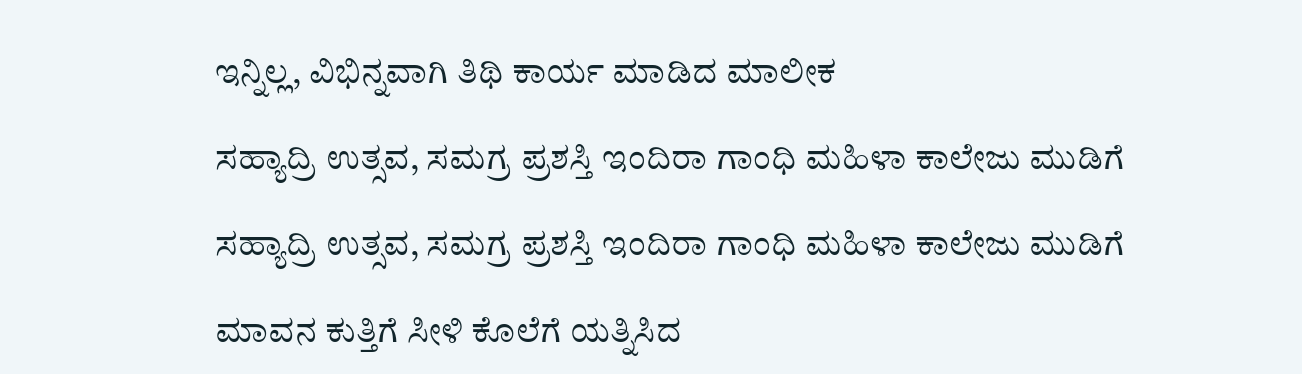ಇನ್ನಿಲ್ಲ, ವಿಭಿನ್ನವಾಗಿ ತಿಥಿ ಕಾರ್ಯ ಮಾಡಿದ ಮಾಲೀಕ

ಸಹ್ಯಾದ್ರಿ ಉತ್ಸವ, ಸಮಗ್ರ ಪ್ರಶಸ್ತಿ ಇಂದಿರಾ ಗಾಂಧಿ ಮಹಿಳಾ ಕಾಲೇಜು ಮುಡಿಗೆ

ಸಹ್ಯಾದ್ರಿ ಉತ್ಸವ, ಸಮಗ್ರ ಪ್ರಶಸ್ತಿ ಇಂದಿರಾ ಗಾಂಧಿ ಮಹಿಳಾ ಕಾಲೇಜು ಮುಡಿಗೆ

ಮಾವನ ಕುತ್ತಿಗೆ ಸೀಳಿ ಕೊಲೆಗೆ ಯತ್ನಿಸಿದ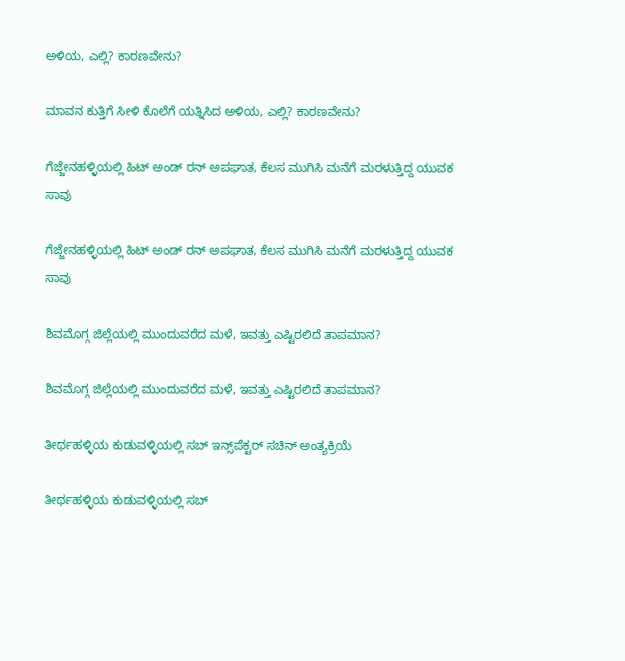ಅಳಿಯ, ಎಲ್ಲಿ? ಕಾರಣವೇನು?

ಮಾವನ ಕುತ್ತಿಗೆ ಸೀಳಿ ಕೊಲೆಗೆ ಯತ್ನಿಸಿದ ಅಳಿಯ, ಎಲ್ಲಿ? ಕಾರಣವೇನು?

ಗೆಜ್ಜೇನಹಳ್ಳಿಯಲ್ಲಿ ಹಿಟ್ ಅಂಡ್ ರನ್ ಅಪಘಾತ, ಕೆಲಸ ಮುಗಿಸಿ ಮನೆಗೆ ಮರಳುತ್ತಿದ್ದ ಯುವಕ ಸಾವು

ಗೆಜ್ಜೇನಹಳ್ಳಿಯಲ್ಲಿ ಹಿಟ್ ಅಂಡ್ ರನ್ ಅಪಘಾತ, ಕೆಲಸ ಮುಗಿಸಿ ಮನೆಗೆ ಮರಳುತ್ತಿದ್ದ ಯುವಕ ಸಾವು

ಶಿವಮೊಗ್ಗ ಜಿಲ್ಲೆಯಲ್ಲಿ ಮುಂದುವರೆದ ಮಳೆ, ಇವತ್ತು ಎಷ್ಟಿರಲಿದೆ ತಾಪಮಾನ?

ಶಿವಮೊಗ್ಗ ಜಿಲ್ಲೆಯಲ್ಲಿ ಮುಂದುವರೆದ ಮಳೆ, ಇವತ್ತು ಎಷ್ಟಿರಲಿದೆ ತಾಪಮಾನ?

ತೀರ್ಥಹಳ್ಳಿಯ ಕುಡುವಳ್ಳಿಯಲ್ಲಿ ಸಬ್‌ ಇನ್ಸ್‌ಪೆಕ್ಟರ್‌ ಸಚಿನ್‌ ಅಂತ್ಯಕ್ರಿಯೆ

ತೀರ್ಥಹಳ್ಳಿಯ ಕುಡುವಳ್ಳಿಯಲ್ಲಿ ಸಬ್‌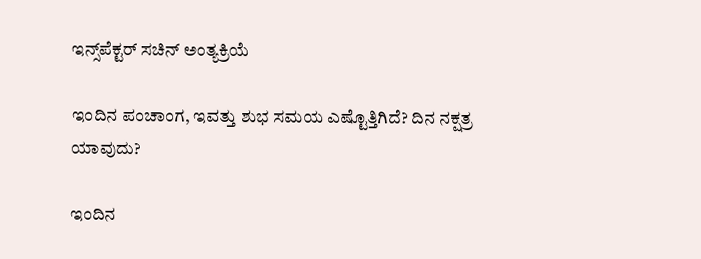ಇನ್ಸ್‌ಪೆಕ್ಟರ್‌ ಸಚಿನ್‌ ಅಂತ್ಯಕ್ರಿಯೆ

ಇಂದಿನ ಪಂಚಾಂಗ, ಇವತ್ತು ಶುಭ ಸಮಯ ಎಷ್ಟೊತ್ತಿಗಿದೆ? ದಿನ ನಕ್ಷತ್ರ ಯಾವುದು?

ಇಂದಿನ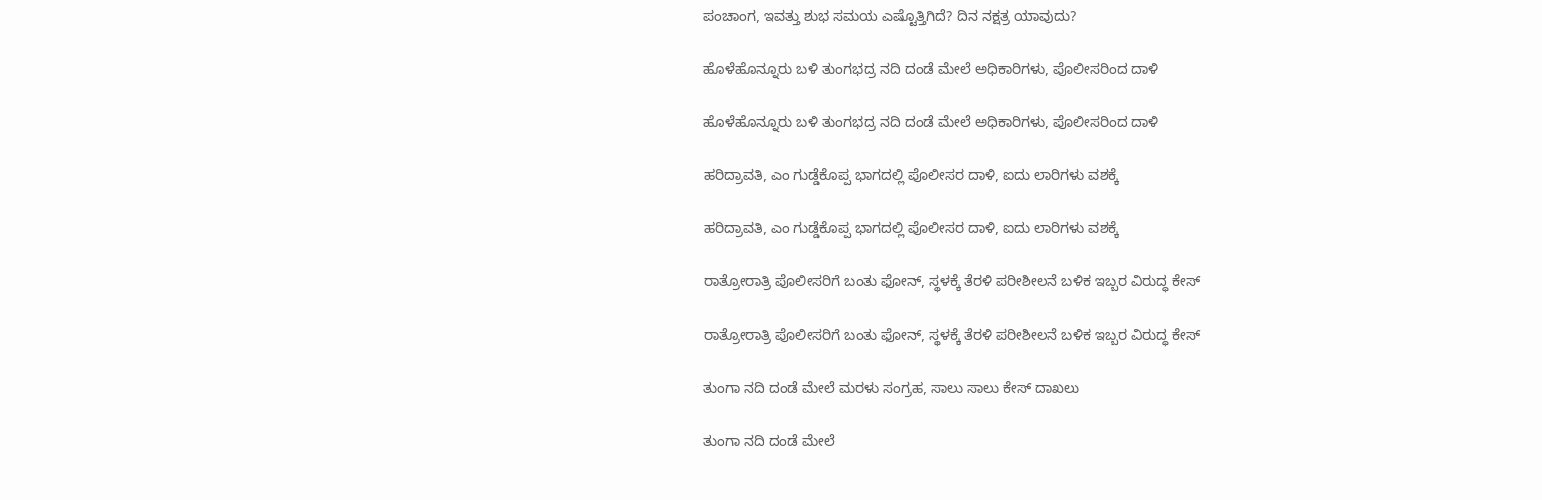ಪಂಚಾಂಗ, ಇವತ್ತು ಶುಭ ಸಮಯ ಎಷ್ಟೊತ್ತಿಗಿದೆ? ದಿನ ನಕ್ಷತ್ರ ಯಾವುದು?

ಹೊಳೆಹೊನ್ನೂರು ಬಳಿ ತುಂಗಭದ್ರ ನದಿ ದಂಡೆ ಮೇಲೆ ಅಧಿಕಾರಿಗಳು, ಪೊಲೀಸರಿಂದ ದಾಳಿ

ಹೊಳೆಹೊನ್ನೂರು ಬಳಿ ತುಂಗಭದ್ರ ನದಿ ದಂಡೆ ಮೇಲೆ ಅಧಿಕಾರಿಗಳು, ಪೊಲೀಸರಿಂದ ದಾಳಿ

ಹರಿದ್ರಾವತಿ, ಎಂ ಗುಡ್ಡೆಕೊಪ್ಪ ಭಾಗದಲ್ಲಿ ಪೊಲೀಸರ ದಾಳಿ, ಐದು ಲಾರಿಗಳು ವಶಕ್ಕೆ

ಹರಿದ್ರಾವತಿ, ಎಂ ಗುಡ್ಡೆಕೊಪ್ಪ ಭಾಗದಲ್ಲಿ ಪೊಲೀಸರ ದಾಳಿ, ಐದು ಲಾರಿಗಳು ವಶಕ್ಕೆ

ರಾತ್ರೋರಾತ್ರಿ ಪೊಲೀಸರಿಗೆ ಬಂತು ಫೋನ್‌, ಸ್ಥಳಕ್ಕೆ ತೆರಳಿ ಪರೀಶೀಲನೆ ಬಳಿಕ ಇಬ್ಬರ ವಿರು‍ದ್ಧ ಕೇಸ್‌

ರಾತ್ರೋರಾತ್ರಿ ಪೊಲೀಸರಿಗೆ ಬಂತು ಫೋನ್‌, ಸ್ಥಳಕ್ಕೆ ತೆರಳಿ ಪರೀಶೀಲನೆ ಬಳಿಕ ಇಬ್ಬರ ವಿರು‍ದ್ಧ ಕೇಸ್‌

ತುಂಗಾ ನದಿ ದಂಡೆ ಮೇಲೆ ಮರಳು ಸಂಗ್ರಹ, ಸಾಲು ಸಾಲು ಕೇಸ್ ದಾಖಲು

ತುಂಗಾ ನದಿ ದಂಡೆ ಮೇಲೆ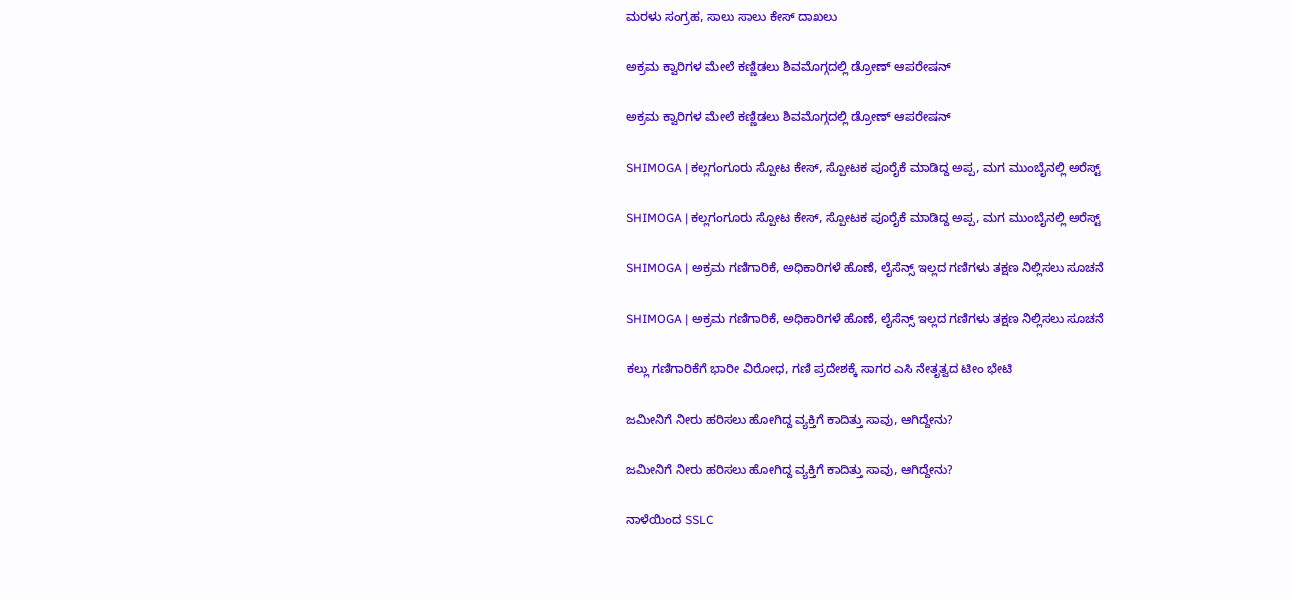ಮರಳು ಸಂಗ್ರಹ, ಸಾಲು ಸಾಲು ಕೇಸ್ ದಾಖಲು

ಅಕ್ರಮ ಕ್ವಾರಿಗಳ ಮೇಲೆ ಕಣ್ಣಿಡಲು ಶಿವಮೊಗ್ಗದಲ್ಲಿ ಡ್ರೋಣ್ ಆಪರೇಷನ್

ಅಕ್ರಮ ಕ್ವಾರಿಗಳ ಮೇಲೆ ಕಣ್ಣಿಡಲು ಶಿವಮೊಗ್ಗದಲ್ಲಿ ಡ್ರೋಣ್ ಆಪರೇಷನ್

SHIMOGA | ಕಲ್ಲಗಂಗೂರು ಸ್ಪೋಟ ಕೇಸ್, ಸ್ಪೋಟಕ ಪೂರೈಕೆ ಮಾಡಿದ್ದ ಅಪ್ಪ, ಮಗ ಮುಂಬೈನಲ್ಲಿ ಅರೆಸ್ಟ್

SHIMOGA | ಕಲ್ಲಗಂಗೂರು ಸ್ಪೋಟ ಕೇಸ್, ಸ್ಪೋಟಕ ಪೂರೈಕೆ ಮಾಡಿದ್ದ ಅಪ್ಪ, ಮಗ ಮುಂಬೈನಲ್ಲಿ ಅರೆಸ್ಟ್

SHIMOGA | ಅಕ್ರಮ ಗಣಿಗಾರಿಕೆ, ಅಧಿಕಾರಿಗಳೆ ಹೊಣೆ, ಲೈಸೆನ್ಸ್ ಇಲ್ಲದ ಗಣಿಗಳು ತಕ್ಷಣ ನಿಲ್ಲಿಸಲು ಸೂಚನೆ

SHIMOGA | ಅಕ್ರಮ ಗಣಿಗಾರಿಕೆ, ಅಧಿಕಾರಿಗಳೆ ಹೊಣೆ, ಲೈಸೆನ್ಸ್ ಇಲ್ಲದ ಗಣಿಗಳು ತಕ್ಷಣ ನಿಲ್ಲಿಸಲು ಸೂಚನೆ

ಕಲ್ಲು ಗಣಿಗಾರಿಕೆಗೆ ಭಾರೀ ವಿರೋಧ, ಗಣಿ ಪ್ರದೇಶಕ್ಕೆ ಸಾಗರ ಎಸಿ ನೇತೃತ್ವದ ಟೀಂ ಭೇಟಿ

ಜಮೀನಿಗೆ ನೀರು ಹರಿಸಲು ಹೋಗಿದ್ದ ವ್ಯಕ್ತಿಗೆ ಕಾದಿತ್ತು ಸಾವು, ಆಗಿದ್ದೇನು?

ಜಮೀನಿಗೆ ನೀರು ಹರಿಸಲು ಹೋಗಿದ್ದ ವ್ಯಕ್ತಿಗೆ ಕಾದಿತ್ತು ಸಾವು, ಆಗಿದ್ದೇನು?

ನಾಳೆಯಿಂದ SSLC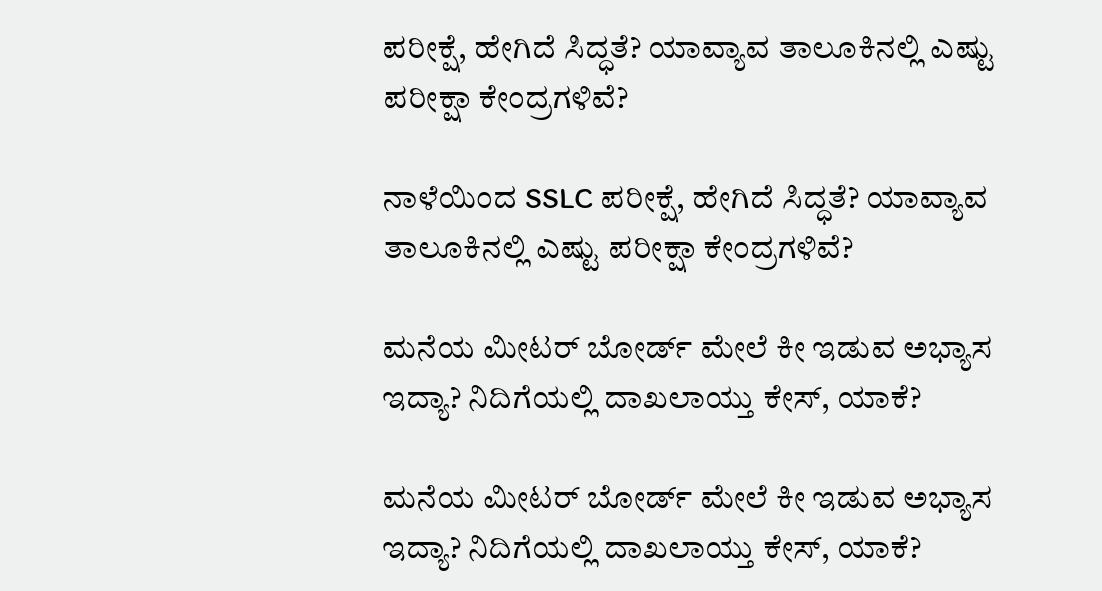ಪರೀಕ್ಷೆ, ಹೇಗಿದೆ ಸಿದ್ಧತೆ? ಯಾವ್ಯಾವ ತಾಲೂಕಿನಲ್ಲಿ ಎಷ್ಟು ಪರೀಕ್ಷಾ ಕೇಂದ್ರಗಳಿವೆ?

ನಾಳೆಯಿಂದ SSLC ಪರೀಕ್ಷೆ, ಹೇಗಿದೆ ಸಿದ್ಧತೆ? ಯಾವ್ಯಾವ ತಾಲೂಕಿನಲ್ಲಿ ಎಷ್ಟು ಪರೀಕ್ಷಾ ಕೇಂದ್ರಗಳಿವೆ?

ಮನೆಯ ಮೀಟರ್ ಬೋರ್ಡ್ ಮೇಲೆ ಕೀ ಇಡುವ ಅಭ್ಯಾಸ ಇದ್ಯಾ? ನಿದಿಗೆಯಲ್ಲಿ ದಾಖಲಾಯ್ತು ಕೇಸ್‌, ಯಾಕೆ?

ಮನೆಯ ಮೀಟರ್ ಬೋರ್ಡ್ ಮೇಲೆ ಕೀ ಇಡುವ ಅಭ್ಯಾಸ ಇದ್ಯಾ? ನಿದಿಗೆಯಲ್ಲಿ ದಾಖಲಾಯ್ತು ಕೇಸ್‌, ಯಾಕೆ?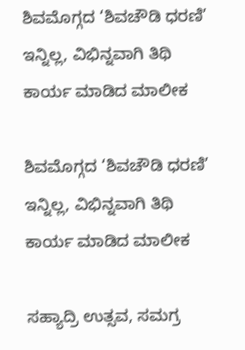ಶಿವಮೊಗ್ಗದ ‘ಶಿವಚೌಡಿ ಧರಣಿ’ ಇನ್ನಿಲ್ಲ, ವಿಭಿನ್ನವಾಗಿ ತಿಥಿ ಕಾರ್ಯ ಮಾಡಿದ ಮಾಲೀಕ

ಶಿವಮೊಗ್ಗದ ‘ಶಿವಚೌಡಿ ಧರಣಿ’ ಇನ್ನಿಲ್ಲ, ವಿಭಿನ್ನವಾಗಿ ತಿಥಿ ಕಾರ್ಯ ಮಾಡಿದ ಮಾಲೀಕ

ಸಹ್ಯಾದ್ರಿ ಉತ್ಸವ, ಸಮಗ್ರ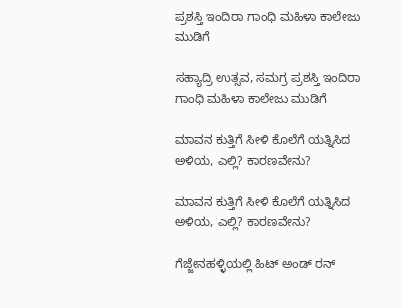ಪ್ರಶಸ್ತಿ ಇಂದಿರಾ ಗಾಂಧಿ ಮಹಿಳಾ ಕಾಲೇಜು ಮುಡಿಗೆ

ಸಹ್ಯಾದ್ರಿ ಉತ್ಸವ, ಸಮಗ್ರ ಪ್ರಶಸ್ತಿ ಇಂದಿರಾ ಗಾಂಧಿ ಮಹಿಳಾ ಕಾಲೇಜು ಮುಡಿಗೆ

ಮಾವನ ಕುತ್ತಿಗೆ ಸೀಳಿ ಕೊಲೆಗೆ ಯತ್ನಿಸಿದ ಅಳಿಯ, ಎಲ್ಲಿ? ಕಾರಣವೇನು?

ಮಾವನ ಕುತ್ತಿಗೆ ಸೀಳಿ ಕೊಲೆಗೆ ಯತ್ನಿಸಿದ ಅಳಿಯ, ಎಲ್ಲಿ? ಕಾರಣವೇನು?

ಗೆಜ್ಜೇನಹಳ್ಳಿಯಲ್ಲಿ ಹಿಟ್ ಅಂಡ್ ರನ್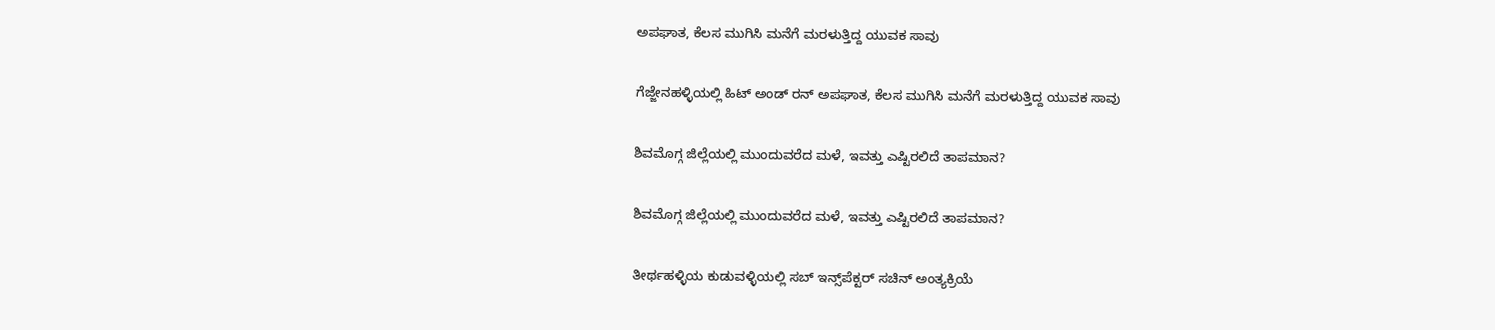ಅಪಘಾತ, ಕೆಲಸ ಮುಗಿಸಿ ಮನೆಗೆ ಮರಳುತ್ತಿದ್ದ ಯುವಕ ಸಾವು

ಗೆಜ್ಜೇನಹಳ್ಳಿಯಲ್ಲಿ ಹಿಟ್ ಅಂಡ್ ರನ್ ಅಪಘಾತ, ಕೆಲಸ ಮುಗಿಸಿ ಮನೆಗೆ ಮರಳುತ್ತಿದ್ದ ಯುವಕ ಸಾವು

ಶಿವಮೊಗ್ಗ ಜಿಲ್ಲೆಯಲ್ಲಿ ಮುಂದುವರೆದ ಮಳೆ, ಇವತ್ತು ಎಷ್ಟಿರಲಿದೆ ತಾಪಮಾನ?

ಶಿವಮೊಗ್ಗ ಜಿಲ್ಲೆಯಲ್ಲಿ ಮುಂದುವರೆದ ಮಳೆ, ಇವತ್ತು ಎಷ್ಟಿರಲಿದೆ ತಾಪಮಾನ?

ತೀರ್ಥಹಳ್ಳಿಯ ಕುಡುವಳ್ಳಿಯಲ್ಲಿ ಸಬ್‌ ಇನ್ಸ್‌ಪೆಕ್ಟರ್‌ ಸಚಿನ್‌ ಅಂತ್ಯಕ್ರಿಯೆ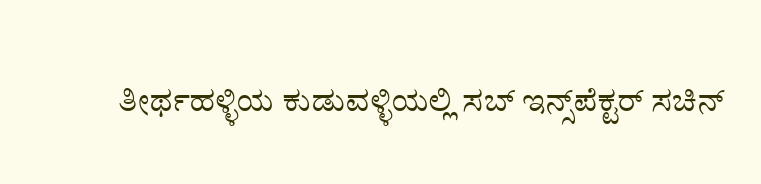ತೀರ್ಥಹಳ್ಳಿಯ ಕುಡುವಳ್ಳಿಯಲ್ಲಿ ಸಬ್‌ ಇನ್ಸ್‌ಪೆಕ್ಟರ್‌ ಸಚಿನ್‌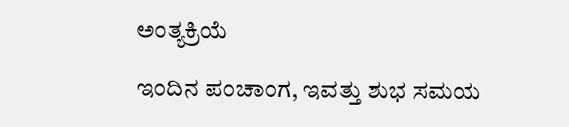ಅಂತ್ಯಕ್ರಿಯೆ

ಇಂದಿನ ಪಂಚಾಂಗ, ಇವತ್ತು ಶುಭ ಸಮಯ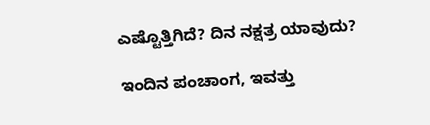ಎಷ್ಟೊತ್ತಿಗಿದೆ? ದಿನ ನಕ್ಷತ್ರ ಯಾವುದು?

ಇಂದಿನ ಪಂಚಾಂಗ, ಇವತ್ತು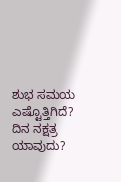ಶುಭ ಸಮಯ ಎಷ್ಟೊತ್ತಿಗಿದೆ? ದಿನ ನಕ್ಷತ್ರ ಯಾವುದು?